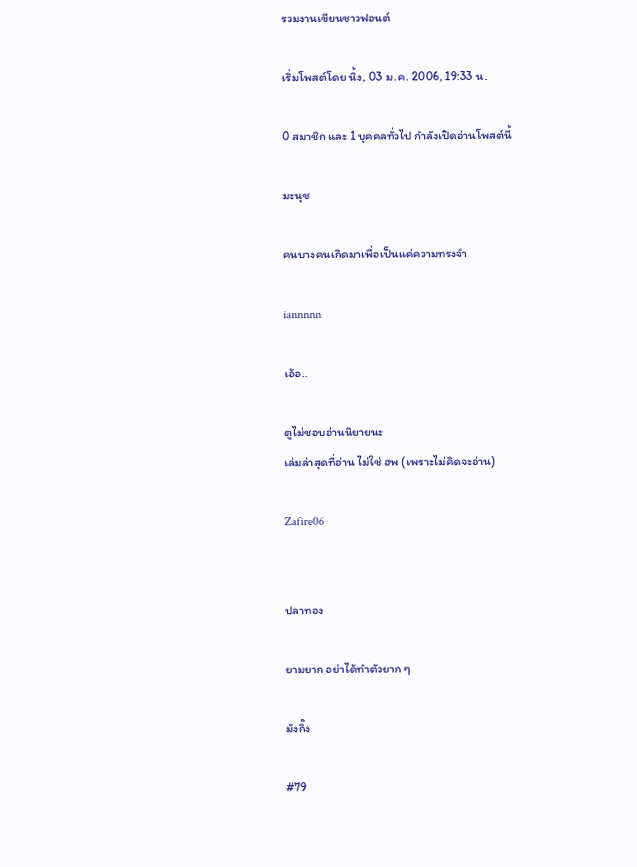รวมงานเขียนชาวฟอนต์

เริ่มโพสต์โดย นิ้ง, 03 ม.ค. 2006, 19:33 น.

0 สมาชิก และ 1 บุคคลทั่วไป กำลังเปิดอ่านโพสต์นี้

มะนุช

คนบางคนเกิดมาเพื่อเป็นแค่ความทรงจำ

iannnnn

เอ้อ..

ตูไม่ชอบอ่านนิยายนะ
เล่มล่าสุดที่อ่าน ไม่ใช่ ฮพ (เพราะไม่คิดจะอ่าน)

Zafire06


ปลาทอง

ยามยาก อย่าได้ทำตัวยาก ๆ

มังกิ๊ง

#79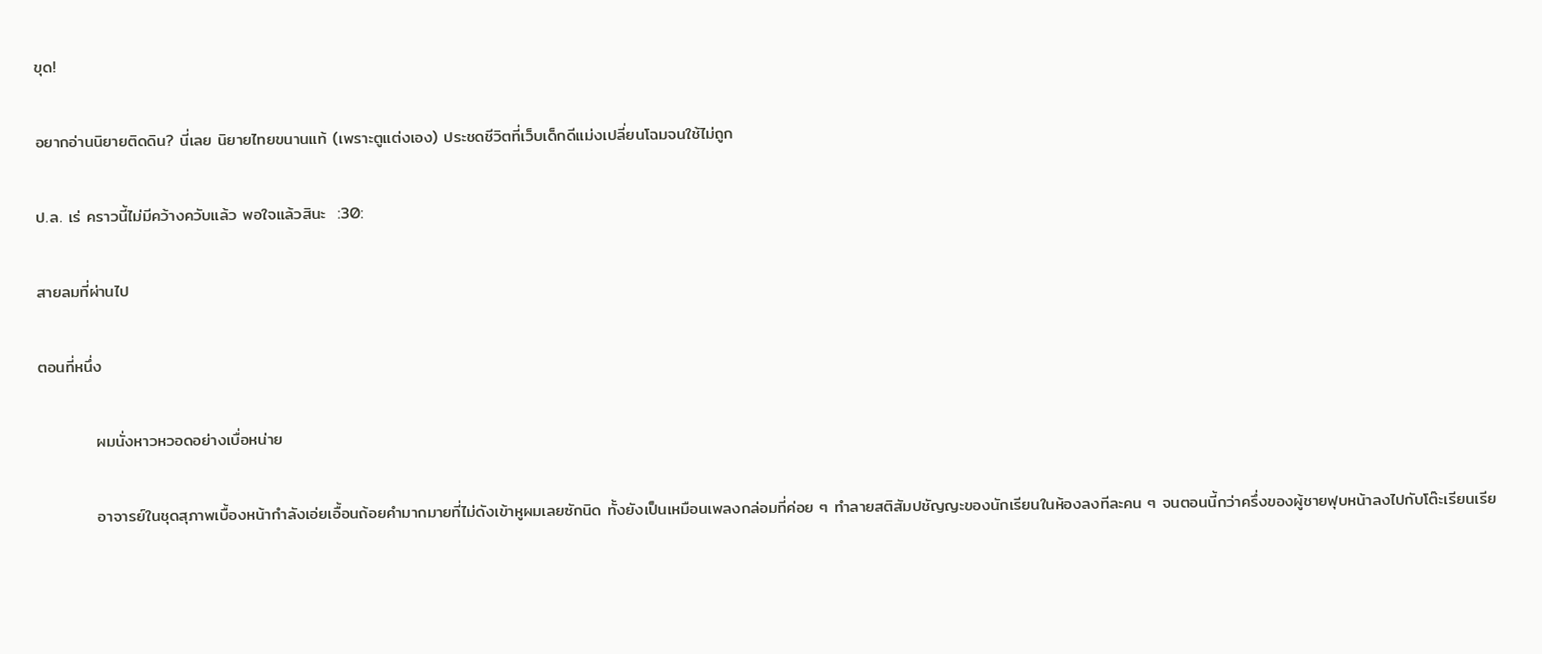ขุด!

อยากอ่านนิยายติดดิน? นี่เลย นิยายไทยขนานแท้ (เพราะตูแต่งเอง) ประชดชีวิตที่เว็บเด็กดีแม่งเปลี่ยนโฉมจนใช้ไม่ถูก

ป.ล. เร่ คราวนี้ไม่มีคว้างควับแล้ว พอใจแล้วสินะ  :30:

สายลมที่ผ่านไป

ตอนที่หนึ่ง

          ผมนั่งหาวหวอดอย่างเบื่อหน่าย

          อาจารย์ในชุดสุภาพเบื้องหน้ากำลังเอ่ยเอื้อนถ้อยคำมากมายที่ไม่ดังเข้าหูผมเลยซักนิด ทั้งยังเป็นเหมือนเพลงกล่อมที่ค่อย ๆ ทำลายสติสัมปชัญญะของนักเรียนในห้องลงทีละคน ๆ จนตอนนี้กว่าครึ่งของผู้ชายฟุบหน้าลงไปกับโต๊ะเรียนเรีย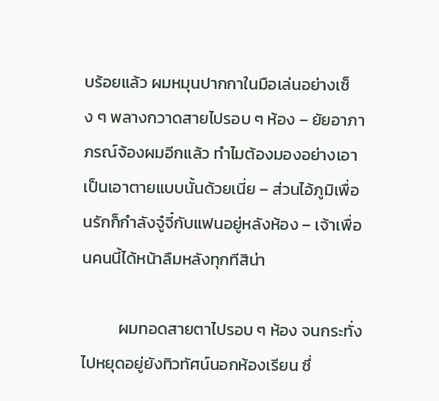บร้อยแล้ว ผมหมุนปากกาในมือเล่นอย่างเซ็ง ๆ พลางกวาดสายไปรอบ ๆ ห้อง – ยัยอาภาภรณ์จ้องผมอีกแล้ว ทำไมต้องมองอย่างเอาเป็นเอาตายแบบนั้นด้วยเนี่ย – ส่วนไอ้ภูมิเพื่อนรักก็กำลังจู๋จี๋กับแฟนอยู่หลังห้อง – เจ้าเพื่อนคนนี้ได้หน้าลืมหลังทุกทีสิน่า

          ผมทอดสายตาไปรอบ ๆ ห้อง จนกระทั่งไปหยุดอยู่ยังทิวทัศน์นอกห้องเรียน ซึ่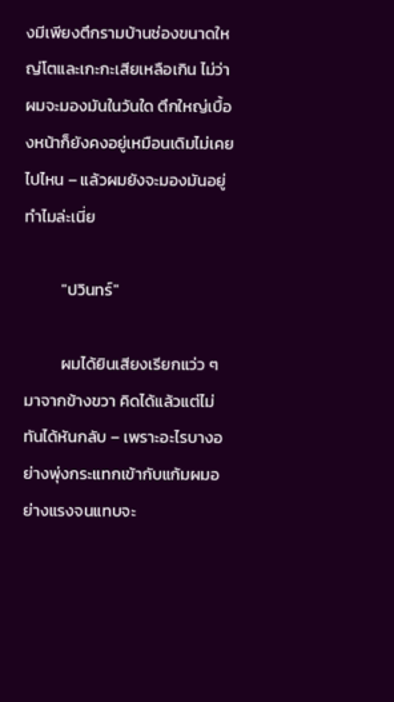งมีเพียงตึกรามบ้านช่องขนาดใหญ่โตและเกะกะเสียเหลือเกิน ไม่ว่าผมจะมองมันในวันใด ตึกใหญ่เบื้องหน้าก็ยังคงอยู่เหมือนเดิมไม่เคยไปไหน – แล้วผมยังจะมองมันอยู่ทำไมล่ะเนี่ย

          "ปวินทร์"

          ผมได้ยินเสียงเรียกแว่ว ๆ มาจากข้างขวา คิดได้แล้วแต่ไม่ทันได้หันกลับ – เพราะอะไรบางอย่างพุ่งกระแทกเข้ากับแก้มผมอย่างแรงจนแทบจะ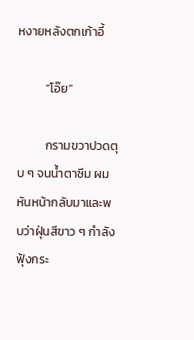หงายหลังตกเก้าอี้

          "โอ๊ย"

          กรามขวาปวดตุบ ๆ จนน้ำตาซึม ผมหันหน้ากลับมาและพบว่าฝุ่นสีขาว ๆ กำลังฟุ้งกระ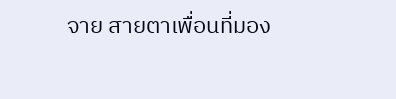จาย สายตาเพื่อนที่มอง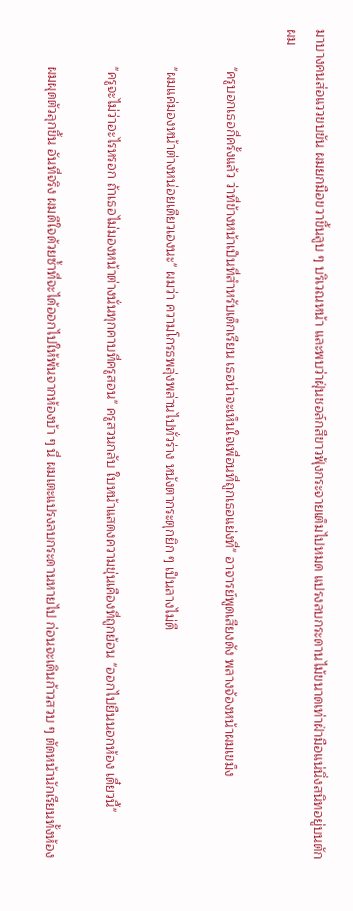มาบางคนส่อแววขบขัน ผมยกมือขวาขึ้นลูบ ๆ บริเวณหน้า และพบว่าฝุ่นชอล์กสีขาวฟุ้งกระจายเต็มไปหมด แปรงลบกระดานไม้ขนาดเท่าฝ่ามือแน่นิ่งสนิทอยู่บนตักผม

          "ครูบอกเธอกี่ครั้งแล้ว ว่าที่ข้างหน้าเป็นที่สำหรับเด็กเรียน เธอน่าจะเห็นใจเพื่อนที่ถูกเธอแย่งที่" อาจารย์พูดเสียงดัง พลางจ้องหน้าผมเขม็ง

          "ผมแค่มองหน้าต่างหน่อยเดียวเองนะ" ผมว่า ความโกรธพลุ่งพล่านไปทั่วร่าง หนังตากระตุกยิก ๆ เป็นลางไม่ดี

          "ครูจะไม่ว่าอะไรหรอก ถ้าเธอไม่มองหน้าต่างนั่นทุกคาบที่ครูสอน" ครูสวนกลับ ใบหน้าแสดงความขุ่นเคืองที่ถูกย้อน "ออกไปยืนนอกห้อง เดี๋ยวนี้"

          ผมผุดตัวลุกขึ้น อันที่จริง ผมดีใจด้วยซ้ำที่จะได้ออกไปให้พ้นจากห้องบ้า ๆ นี่ ผมเตะแปรงลบกระดานหายไป ก่อนจะเดินก้าวสวบ ๆ ตัดหน้านักเรียนทั้งห้อง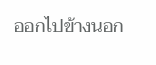ออกไปข้างนอก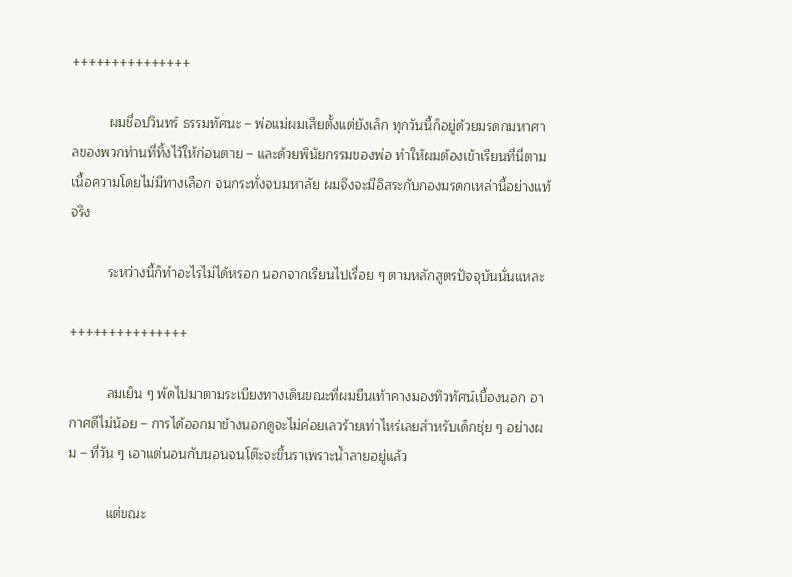+++++++++++++++

          ผมชื่อปวินทร์ ธรรมทัศนะ – พ่อแม่ผมเสียตั้งแต่ยังเล็ก ทุกวันนี้ก็อยู่ด้วยมรดกมหาศาลของพวกท่านที่ทิ้งไว้ให้ก่อนตาย – และด้วยพินัยกรรมของพ่อ ทำให้ผมต้องเข้าเรียนที่นี่ตามเนื้อความโดยไม่มีทางเลือก จนกระทั่งจบมหาลัย ผมจึงจะมีอิสระกับกองมรดกเหล่านี้อย่างแท้จริง

          ระหว่างนี้ก็ทำอะไรไม่ได้หรอก นอกจากเรียนไปเรื่อย ๆ ตามหลักสูตรปัจจุบันนั่นแหละ

+++++++++++++++

          ลมเย็น ๆ พัดไปมาตามระเบียงทางเดินขณะที่ผมยืนเท้าคางมองทิวทัศน์เบื้องนอก อากาศดีไม่น้อย – การได้ออกมาข้างนอกดูจะไม่ค่อยเลวร้ายเท่าไหร่เลยสำหรับเด็กชุ่ย ๆ อย่างผม – ที่วัน ๆ เอาแต่นอนกับนอนจนโต๊ะจะขึ้นราเพราะน้ำลายอยู่แล้ว

          แต่ขณะ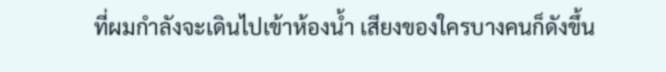ที่ผมกำลังจะเดินไปเข้าห้องน้ำ เสียงของใครบางคนก็ดังขึ้น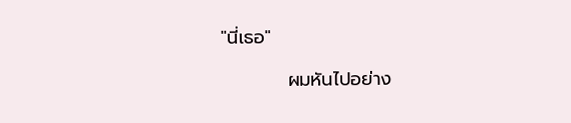"นี่เธอ"

          ผมหันไปอย่าง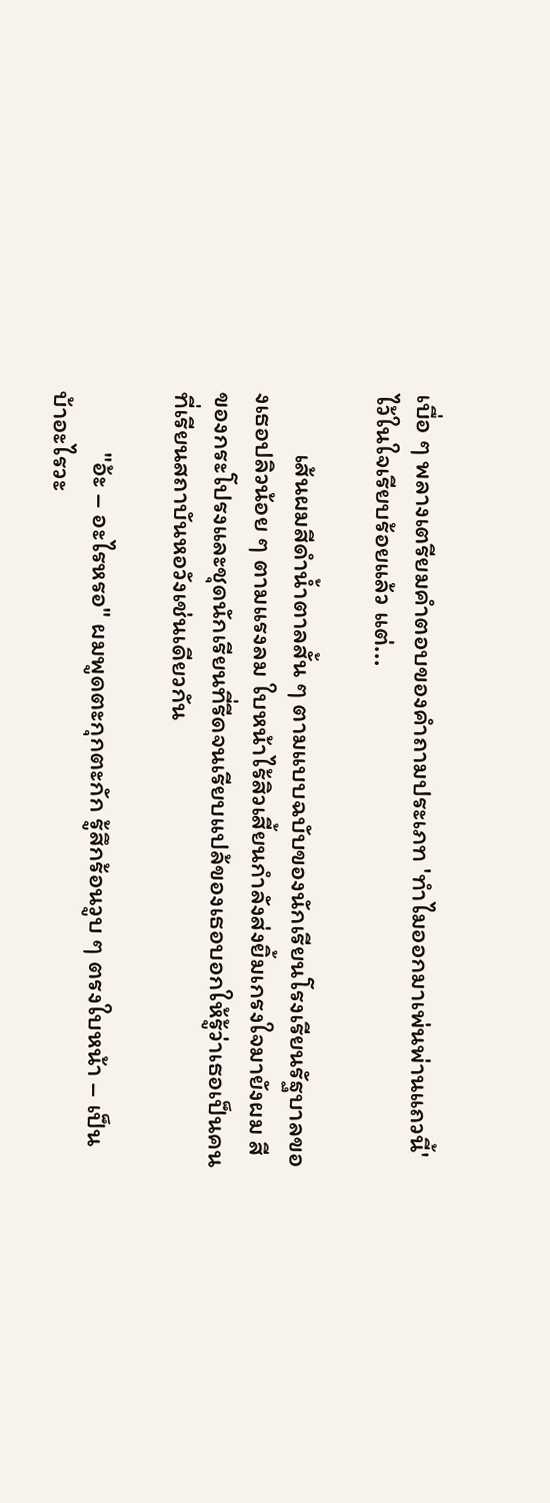เบื่อ ๆ พลางเตรียมคำตอบของคำถามประเภท 'ทำไมออกมาเพ่นพ่านแถวนี้' ไว้ในใจเรียบร้อยแล้ว แต่...

          เส้นผมสีดำน้ำตาลสั้น ๆ ตามแบบฉบับของนักเรียนโรงเรียนรัฐบาลของเธอปลิวน้อย ๆ ตามแรงลม ใบหน้าไร้สิวเสี้ยนกำลังส่งยิ้มเกรงใจมายังผม สีของกระโปรงและชุดนักเรียนที่รีดจนเรียบแปล้ของเธอบอกให้รู้ว่าเธอเป็นคนที่เรียนสถาบันหอวังเช่นเดียวกัน

          "อ้ะ – อะไรหรอ" ผมพูดตะกุกตะกัก รู้สึกร้อนวูบ ๆ ตรงใบหน้า – เป็นบ้าอะไรวะ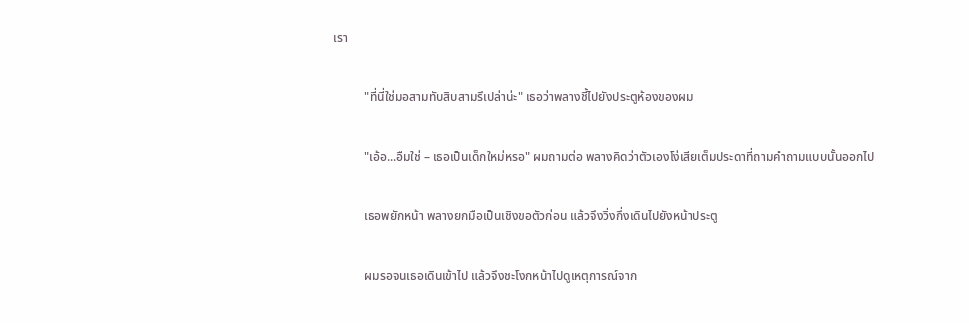เรา

          "ที่นี่ใช่มอสามทับสิบสามรึเปล่าน่ะ" เธอว่าพลางชี้ไปยังประตูห้องของผม

          "เอ้อ...อืมใช่ – เธอเป็นเด็กใหม่หรอ" ผมถามต่อ พลางคิดว่าตัวเองโง่เสียเต็มประดาที่ถามคำถามแบบนั้นออกไป

          เธอพยักหน้า พลางยกมือเป็นเชิงขอตัวก่อน แล้วจึงวิ่งกึ่งเดินไปยังหน้าประตู

          ผมรอจนเธอเดินเข้าไป แล้วจึงชะโงกหน้าไปดูเหตุการณ์จาก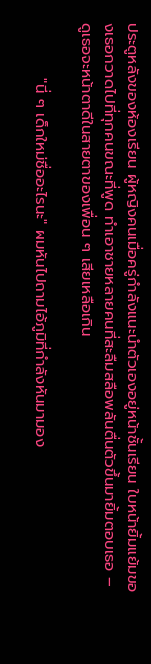ประตูหลังของห้องเรียน ผู้หญิงคนเมื่อครู่กำลังแนะนำตัวเองอยู่หน้าชั้นเรียน ใบหน้ายิ้มแย้มของเธอกวาดไปที่ทุกคนขณะที่พูด ทำเอาชายหลายคนที่สะลืมสลือพลันตื่นตัวขึ้นมายิ้มตอบเธอ – ดูเธอจะหน้าตาดีในสายตาของเพื่อน ๆ เสียเหลือเกิน

          "นี่ ๆ เด็กใหม่ชื่ออะไรนะ" ผมหันไปถามไอ้ภูมิที่กำลังหันมามอง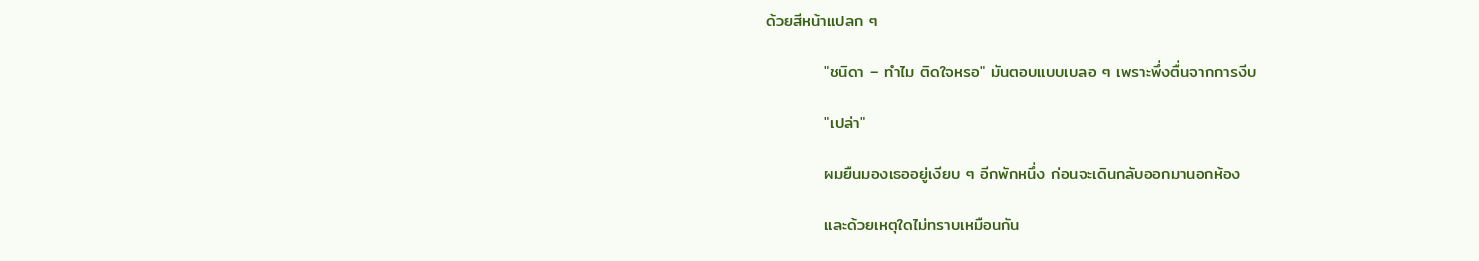ด้วยสีหน้าแปลก ๆ

          "ชนิดา – ทำไม ติดใจหรอ" มันตอบแบบเบลอ ๆ เพราะพึ่งตื่นจากการงีบ

          "เปล่า"

          ผมยืนมองเธออยู่เงียบ ๆ อีกพักหนึ่ง ก่อนจะเดินกลับออกมานอกห้อง

          และด้วยเหตุใดไม่ทราบเหมือนกัน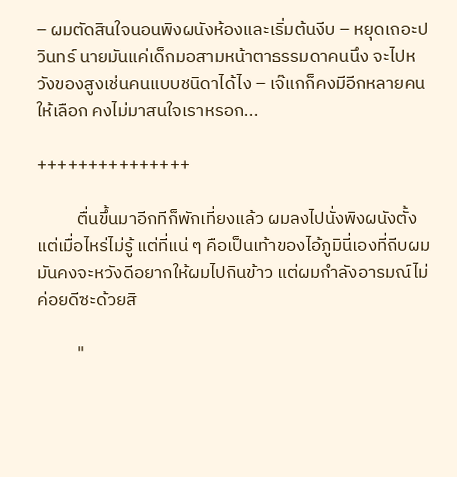– ผมตัดสินใจนอนพิงผนังห้องและเริ่มต้นงีบ – หยุดเถอะปวินทร์ นายมันแค่เด็กมอสามหน้าตาธรรมดาคนนึง จะไปหวังของสูงเช่นคนแบบชนิดาได้ไง – เจ๊แกก็คงมีอีกหลายคนให้เลือก คงไม่มาสนใจเราหรอก...

+++++++++++++++

          ตื่นขึ้นมาอีกทีก็พักเที่ยงแล้ว ผมลงไปนั่งพิงผนังตั้งแต่เมื่อไหร่ไม่รู้ แต่ที่แน่ ๆ คือเป็นเท้าของไอ้ภูมินี่เองที่ถีบผม มันคงจะหวังดีอยากให้ผมไปกินข้าว แต่ผมกำลังอารมณ์ไม่ค่อยดีซะด้วยสิ

          "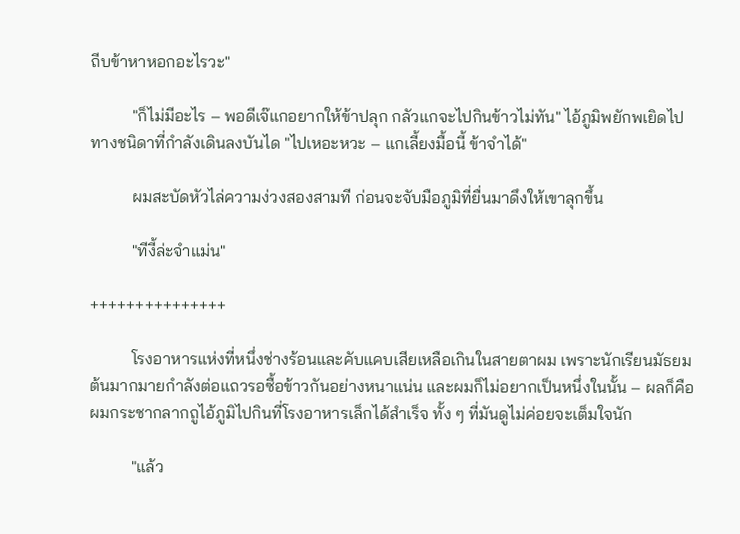ถีบข้าหาหอกอะไรวะ"

          "ก็ไม่มีอะไร – พอดีเจ๊แกอยากให้ข้าปลุก กลัวแกจะไปกินข้าวไม่ทัน" ไอ้ภูมิพยักพเยิดไปทางชนิดาที่กำลังเดินลงบันได "ไปเหอะหวะ – แกเลี้ยงมื้อนี้ ข้าจำได้"

          ผมสะบัดหัวไล่ความง่วงสองสามที ก่อนจะจับมือภูมิที่ยื่นมาดึงให้เขาลุกขึ้น

          "ทีงี้ล่ะจำแม่น"

+++++++++++++++

          โรงอาหารแห่งที่หนึ่งช่างร้อนและคับแคบเสียเหลือเกินในสายตาผม เพราะนักเรียนมัธยมต้นมากมายกำลังต่อแถวรอซื้อข้าวกันอย่างหนาแน่น และผมก็ไม่อยากเป็นหนึ่งในนั้น – ผลก็คือผมกระชากลากถูไอ้ภูมิไปกินที่โรงอาหารเล็กได้สำเร็จ ทั้ง ๆ ที่มันดูไม่ค่อยจะเต็มใจนัก

          "แล้ว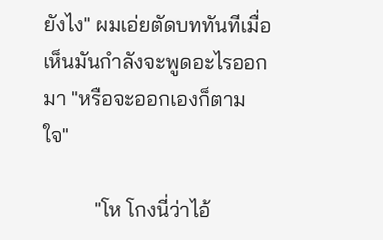ยังไง" ผมเอ่ยตัดบททันทีเมื่อเห็นมันกำลังจะพูดอะไรออกมา "หรือจะออกเองก็ตามใจ"

          "โห โกงนี่ว่าไอ้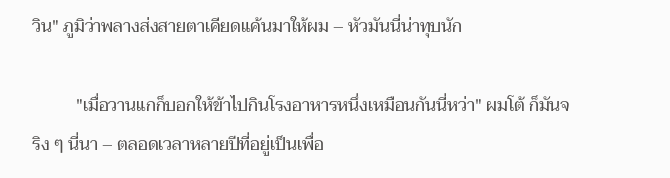วิน" ภูมิว่าพลางส่งสายตาเคียดแค้นมาให้ผม – หัวมันนี่น่าทุบนัก

          "เมื่อวานแกก็บอกให้ข้าไปกินโรงอาหารหนึ่งเหมือนกันนี่หว่า" ผมโต้ ก็มันจริง ๆ นี่นา – ตลอดเวลาหลายปีที่อยู่เป็นเพื่อ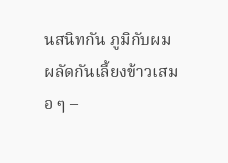นสนิทกัน ภูมิกับผมผลัดกันเลี้ยงข้าวเสมอ ๆ –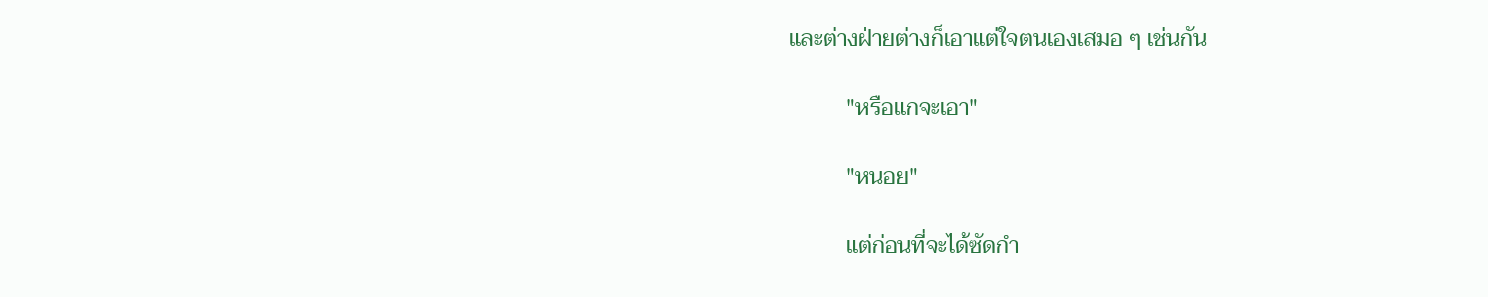และต่างฝ่ายต่างก็เอาแต่ใจตนเองเสมอ ๆ เช่นกัน

          "หรือแกจะเอา"

          "หนอย"

          แต่ก่อนที่จะได้ซัดกำ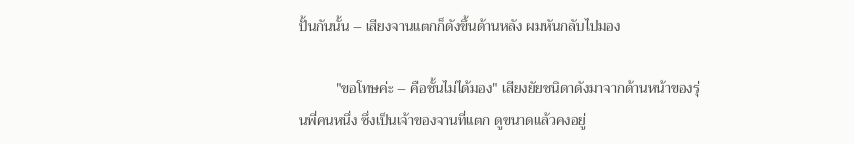ปั้นกันนั้น – เสียงจานแตกก็ดังขึ้นด้านหลัง ผมหันกลับไปมอง

          "ขอโทษค่ะ – คือชั้นไม่ได้มอง" เสียงยัยชนิดาดังมาจากด้านหน้าของรุ่นพี่คนหนึ่ง ซึ่งเป็นเจ้าของจานที่แตก ดูขนาดแล้วคงอยู่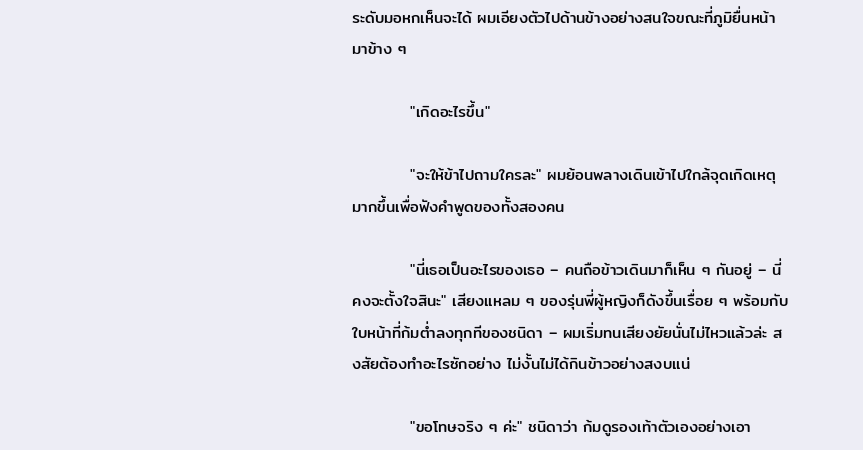ระดับมอหกเห็นจะได้ ผมเอียงตัวไปด้านข้างอย่างสนใจขณะที่ภูมิยื่นหน้ามาข้าง ๆ

          "เกิดอะไรขึ้น"

          "จะให้ข้าไปถามใครละ" ผมย้อนพลางเดินเข้าไปใกล้จุดเกิดเหตุมากขึ้นเพื่อฟังคำพูดของทั้งสองคน

          "นี่เธอเป็นอะไรของเธอ – คนถือข้าวเดินมาก็เห็น ๆ กันอยู่ – นี่คงจะตั้งใจสินะ" เสียงแหลม ๆ ของรุ่นพี่ผู้หญิงก็ดังขึ้นเรื่อย ๆ พร้อมกับใบหน้าที่ก้มต่ำลงทุกทีของชนิดา – ผมเริ่มทนเสียงยัยนั่นไม่ไหวแล้วล่ะ สงสัยต้องทำอะไรซักอย่าง ไม่งั้นไม่ได้กินข้าวอย่างสงบแน่

          "ขอโทษจริง ๆ ค่ะ" ชนิดาว่า ก้มดูรองเท้าตัวเองอย่างเอา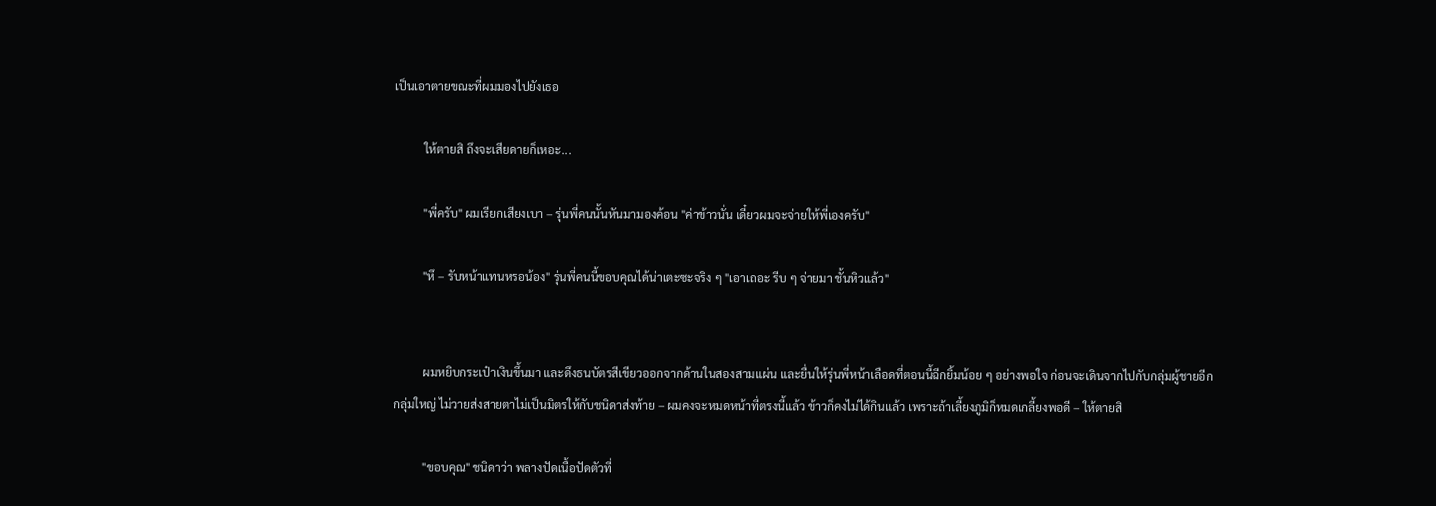เป็นเอาตายขณะที่ผมมองไปยังเธอ

          ให้ตายสิ ถึงจะเสียดายก็เหอะ...

          "พี่ครับ" ผมเรียกเสียงเบา – รุ่นพี่คนนั้นหันมามองค้อน "ค่าข้าวนั่น เดี๋ยวผมจะจ่ายให้พี่เองครับ"

          "หึ – รับหน้าแทนหรอน้อง" รุ่นพี่คนนี้ขอบคุณได้น่าเตะซะจริง ๆ "เอาเถอะ รีบ ๆ จ่ายมา ชั้นหิวแล้ว"


          ผมหยิบกระเป๋าเงินขึ้นมา และดึงธนบัตรสีเขียวออกจากด้านในสองสามแผ่น และยื่นให้รุ่นพี่หน้าเลือดที่ตอนนี้ฉีกยิ้มน้อย ๆ อย่างพอใจ ก่อนจะเดินจากไปกับกลุ่มผู้ชายอีกกลุ่มใหญ่ ไม่วายส่งสายตาไม่เป็นมิตรให้กับชนิดาส่งท้าย – ผมคงจะหมดหน้าที่ตรงนี้แล้ว ข้าวก็คงไม่ได้กินแล้ว เพราะถ้าเลี้ยงภูมิก็หมดเกลี้ยงพอดี – ให้ตายสิ

          "ขอบคุณ" ชนิดาว่า พลางปัดเนื้อปัดตัวที่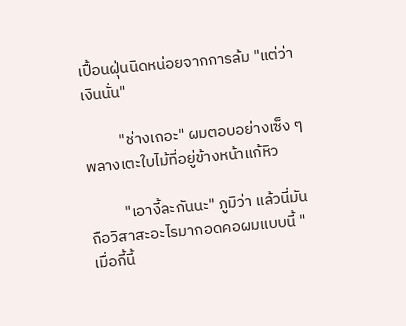เปื้อนฝุ่นนิดหน่อยจากการล้ม "แต่ว่า เงินนั่น"

          "ช่างเถอะ" ผมตอบอย่างเซ็ง ๆ พลางเตะใบไม้ที่อยู่ข้างหน้าแก้หิว

          "เอางี้ละกันนะ" ภูมิว่า แล้วนี่มันถือวิสาสะอะไรมากอดคอผมแบบนี้ "เมื่อกี้นี้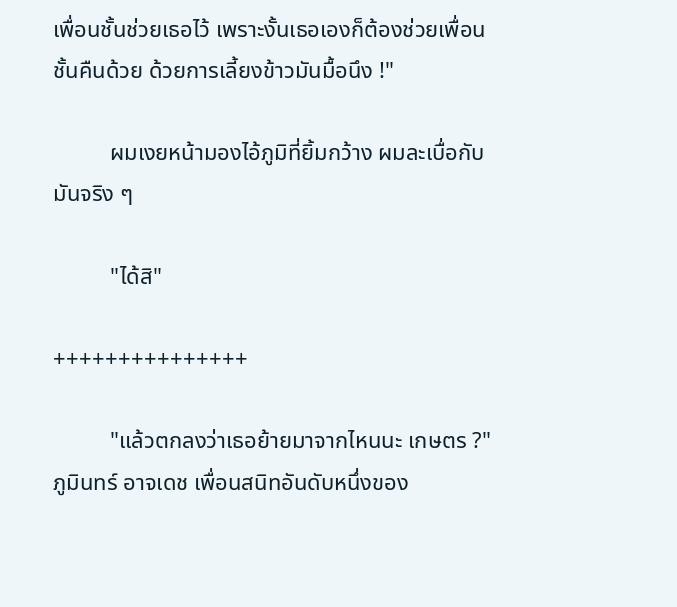เพื่อนชั้นช่วยเธอไว้ เพราะงั้นเธอเองก็ต้องช่วยเพื่อนชั้นคืนด้วย ด้วยการเลี้ยงข้าวมันมื้อนึง !"

          ผมเงยหน้ามองไอ้ภูมิที่ยิ้มกว้าง ผมละเบื่อกับมันจริง ๆ

          "ได้สิ"

+++++++++++++++

          "แล้วตกลงว่าเธอย้ายมาจากไหนนะ เกษตร ?" ภูมินทร์ อาจเดช เพื่อนสนิทอันดับหนึ่งของ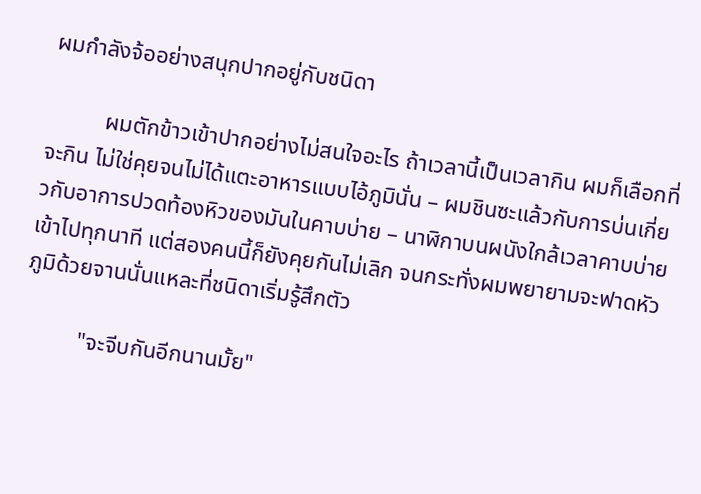ผมกำลังจ้ออย่างสนุกปากอยู่กับชนิดา

          ผมตักข้าวเข้าปากอย่างไม่สนใจอะไร ถ้าเวลานี้เป็นเวลากิน ผมก็เลือกที่จะกิน ไม่ใช่คุยจนไม่ได้แตะอาหารแบบไอ้ภูมินั่น – ผมชินซะแล้วกับการบ่นเกี่ยวกับอาการปวดท้องหิวของมันในคาบบ่าย – นาฬิกาบนผนังใกล้เวลาคาบบ่ายเข้าไปทุกนาที แต่สองคนนี้ก็ยังคุยกันไม่เลิก จนกระทั่งผมพยายามจะฟาดหัวภูมิด้วยจานนั่นแหละที่ชนิดาเริ่มรู้สึกตัว

          "จะจีบกันอีกนานมั้ย"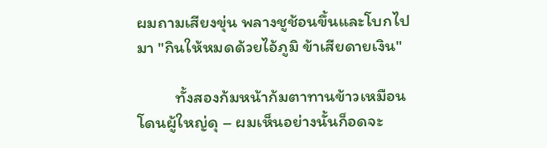ผมถามเสียงขุ่น พลางชูช้อนขึ้นและโบกไปมา "กินให้หมดด้วยไอ้ภูมิ ข้าเสียดายเงิน"

          ทั้งสองก้มหน้าก้มตาทานข้าวเหมือนโดนผู้ใหญ่ดุ – ผมเห็นอย่างนั้นก็อดจะ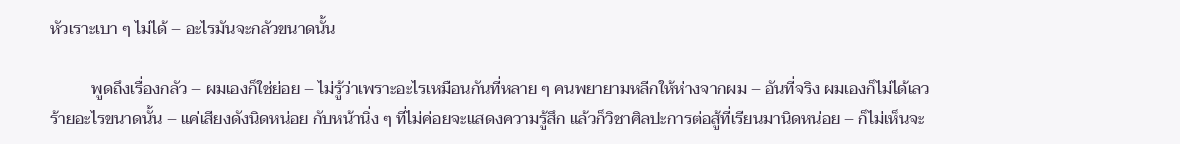หัวเราะเบา ๆ ไม่ได้ – อะไรมันจะกลัวขนาดนั้น

          พูดถึงเรื่องกลัว – ผมเองก็ใช่ย่อย – ไม่รู้ว่าเพราะอะไรเหมือนกันที่หลาย ๆ คนพยายามหลีกให้ห่างจากผม – อันที่จริง ผมเองก็ไม่ได้เลวร้ายอะไรขนาดนั้น – แค่เสียงดังนิดหน่อย กับหน้านิ่ง ๆ ที่ไม่ค่อยจะแสดงความรู้สึก แล้วก็วิชาศิลปะการต่อสู้ที่เรียนมานิดหน่อย – ก็ไม่เห็นจะ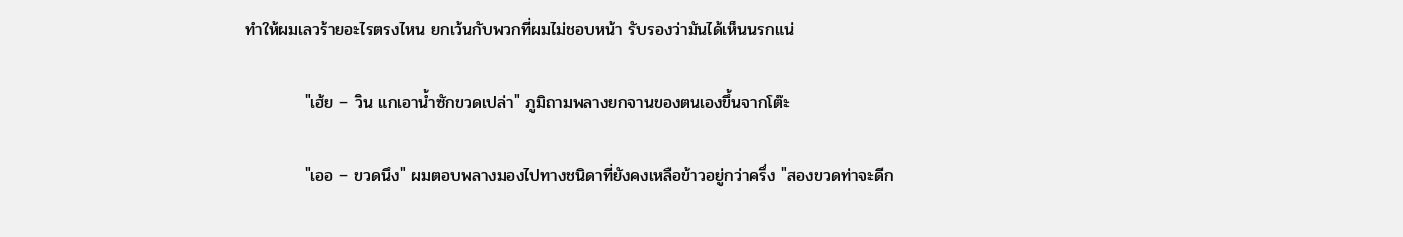ทำให้ผมเลวร้ายอะไรตรงไหน ยกเว้นกับพวกที่ผมไม่ชอบหน้า รับรองว่ามันได้เห็นนรกแน่

          "เฮ้ย – วิน แกเอาน้ำซักขวดเปล่า" ภูมิถามพลางยกจานของตนเองขึ้นจากโต๊ะ

          "เออ – ขวดนึง" ผมตอบพลางมองไปทางชนิดาที่ยังคงเหลือข้าวอยู่กว่าครึ่ง "สองขวดท่าจะดีก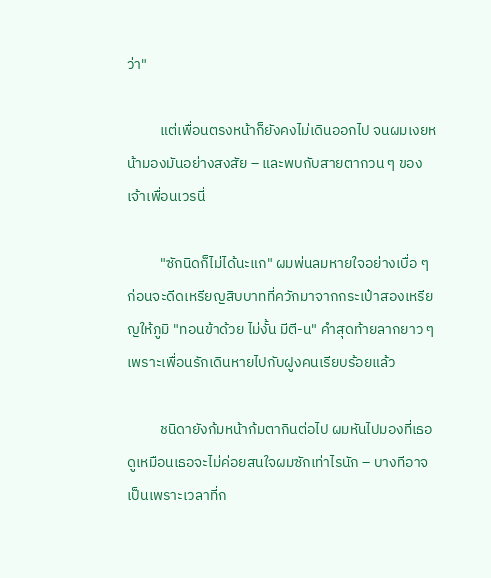ว่า"

          แต่เพื่อนตรงหน้าก็ยังคงไม่เดินออกไป จนผมเงยหน้ามองมันอย่างสงสัย – และพบกับสายตากวน ๆ ของเจ้าเพื่อนเวรนี่

          "ซักนิดก็ไม่ได้นะแก" ผมพ่นลมหายใจอย่างเบื่อ ๆ ก่อนจะดีดเหรียญสิบบาทที่ควักมาจากกระเป๋าสองเหรียญให้ภูมิ "ทอนข้าด้วย ไม่งั้น มีตี-น" คำสุดท้ายลากยาว ๆ เพราะเพื่อนรักเดินหายไปกับฝูงคนเรียบร้อยแล้ว

          ชนิดายังก้มหน้าก้มตากินต่อไป ผมหันไปมองที่เธอ ดูเหมือนเธอจะไม่ค่อยสนใจผมซักเท่าไรนัก – บางทีอาจเป็นเพราะเวลาที่ก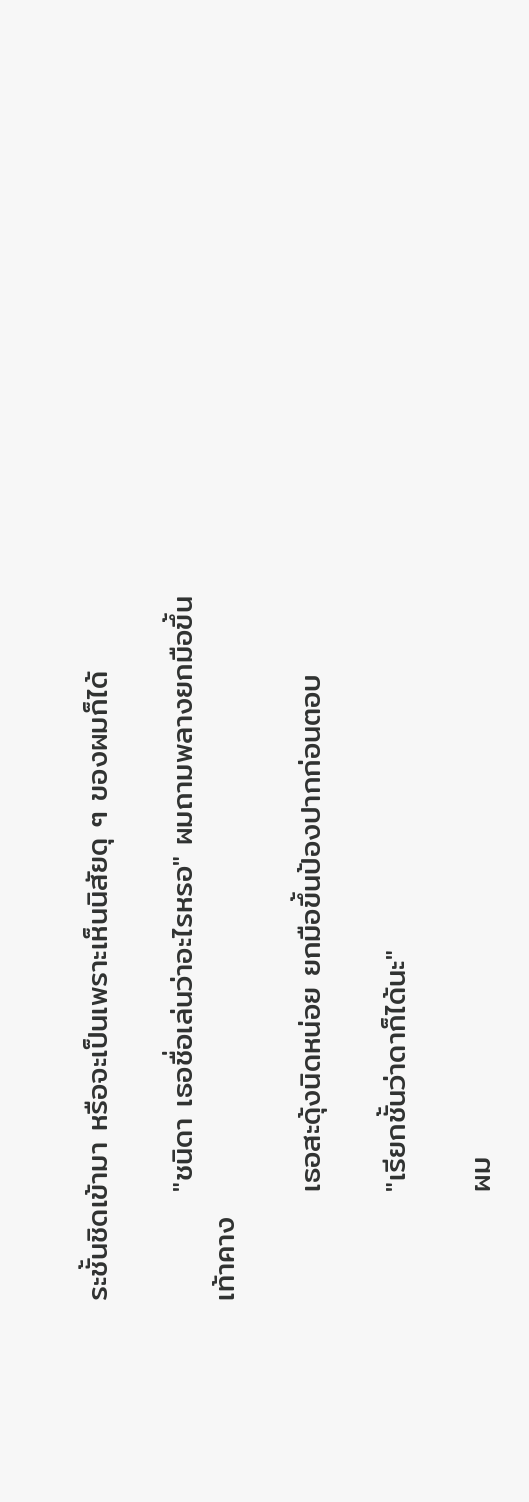ระชั้นชิดเข้ามา หรือจะเป็นเพราะเห็นนิสัยดุ ๆ ของผมก็ได้

          "ชนิดา เธอชื่อเล่นว่าอะไรหรอ" ผมถามพลางยกมือขึ้นเท้าคาง

          เธอสะดุ้งนิดหน่อย ยกมือขึ้นป้องปากก่อนตอบ

          "เรียกชั้นว่าดาก็ได้นะ"

          ผม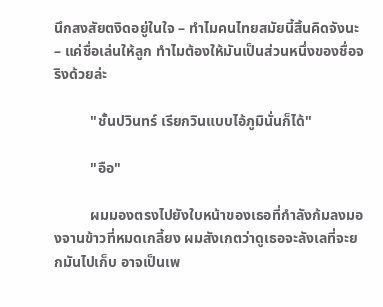นึกสงสัยตงิดอยู่ในใจ – ทำไมคนไทยสมัยนี้สิ้นคิดจังนะ – แค่ชื่อเล่นให้ลูก ทำไมต้องให้มันเป็นส่วนหนึ่งของชื่อจริงด้วยล่ะ

          "ชั้นปวินทร์ เรียกวินแบบไอ้ภูมินั่นก็ได้"

          "อือ"

          ผมมองตรงไปยังใบหน้าของเธอที่กำลังก้มลงมองจานข้าวที่หมดเกลี้ยง ผมสังเกตว่าดูเธอจะลังเลที่จะยกมันไปเก็บ อาจเป็นเพ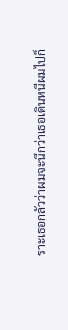ราะเธอกลัวว่าผมจะนึกว่าเธอเดินหนีผมไปก็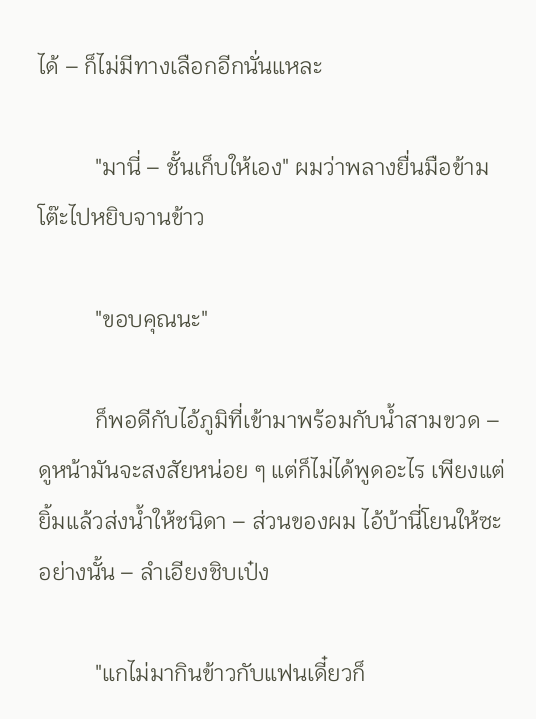ได้ – ก็ไม่มีทางเลือกอีกนั่นแหละ

          "มานี่ – ชั้นเก็บให้เอง" ผมว่าพลางยื่นมือข้ามโต๊ะไปหยิบจานข้าว

          "ขอบคุณนะ"

          ก็พอดีกับไอ้ภูมิที่เข้ามาพร้อมกับน้ำสามขวด – ดูหน้ามันจะสงสัยหน่อย ๆ แต่ก็ไม่ได้พูดอะไร เพียงแต่ยิ้มแล้วส่งน้ำให้ชนิดา – ส่วนของผม ไอ้บ้านี่โยนให้ซะอย่างนั้น – ลำเอียงชิบเป๋ง

          "แกไม่มากินข้าวกับแฟนเดี๋ยวก็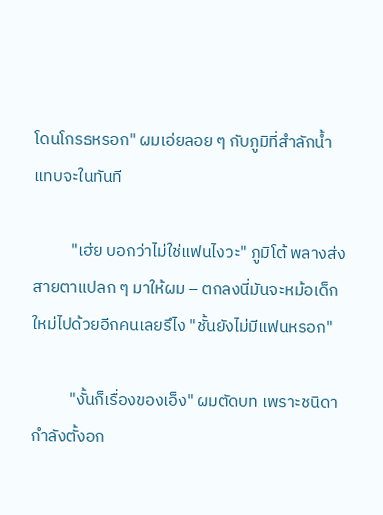โดนโกรธหรอก" ผมเอ่ยลอย ๆ กับภูมิที่สำลักน้ำแทบจะในทันที

          "เฮ่ย บอกว่าไม่ใช่แฟนไงวะ" ภูมิโต้ พลางส่งสายตาแปลก ๆ มาให้ผม – ตกลงนี่มันจะหม้อเด็กใหม่ไปด้วยอีกคนเลยรึไง "ชั้นยังไม่มีแฟนหรอก"

          "งั้นก็เรื่องของเอ็ง" ผมตัดบท เพราะชนิดากำลังตั้งอก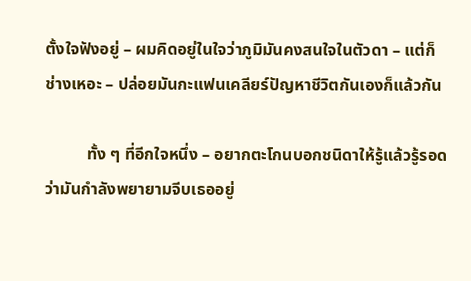ตั้งใจฟังอยู่ – ผมคิดอยู่ในใจว่าภูมิมันคงสนใจในตัวดา – แต่ก็ช่างเหอะ – ปล่อยมันกะแฟนเคลียร์ปัญหาชีวิตกันเองก็แล้วกัน

          ทั้ง ๆ ที่อีกใจหนึ่ง – อยากตะโกนบอกชนิดาให้รู้แล้วรู้รอดว่ามันกำลังพยายามจีบเธออยู่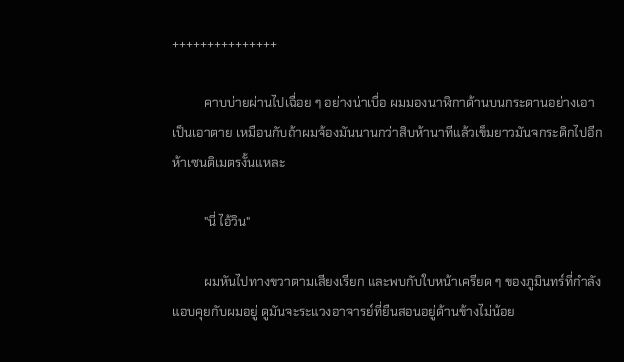+++++++++++++++

          คาบบ่ายผ่านไปเฉื่อย ๆ อย่างน่าเบื่อ ผมมองนาฬิกาด้านบนกระดานอย่างเอาเป็นเอาตาย เหมือนกับถ้าผมจ้องมันนานกว่าสิบห้านาทีแล้วเข็มยาวมันจกระดิกไปอีกห้าเซนติเมตรงั้นแหละ

          "นี่ ไอ้วิน"

          ผมหันไปทางขวาตามเสียงเรียก และพบกับใบหน้าเครียด ๆ ของภูมินทร์ที่กำลังแอบคุยกับผมอยู่ ดูมันจะระแวงอาจารย์ที่ยืนสอนอยู่ด้านข้างไม่น้อย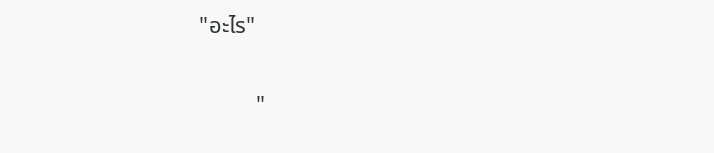"อะไร"

          "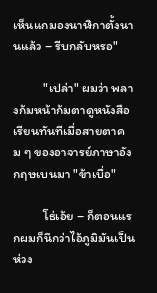เห็นแกมองนาฬิกาตั้งนานแล้ว – รีบกลับหรอ"

          "เปล่า" ผมว่า พลางก้มหน้าก้มตาดูหนังสือเรียนทันทีเมื่อสายตาคม ๆ ของอาจารย์ภาษาอังกฤษเบนมา "ข้าเบื่อ"

          โธ่เอ้ย – ก็ตอนแรกผมก็นึกว่าไอ้ภูมิมันเป็นห่วง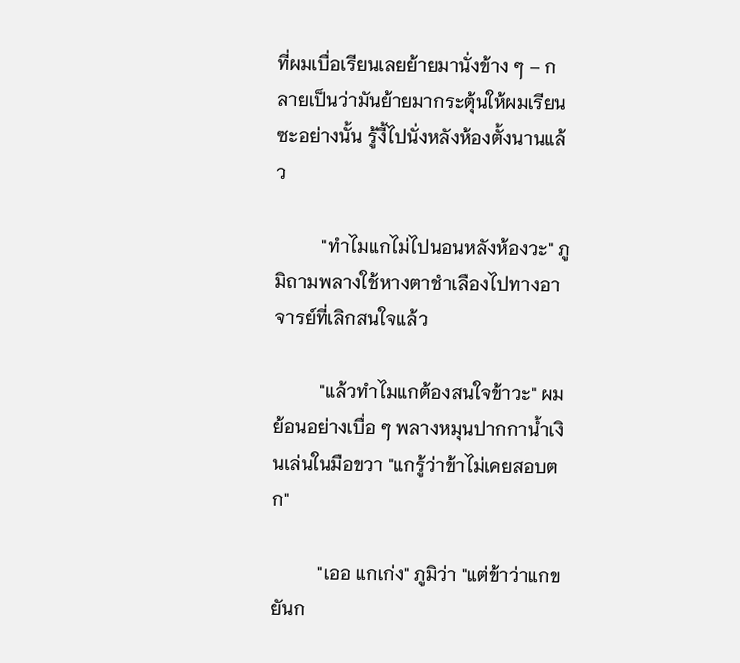ที่ผมเบื่อเรียนเลยย้ายมานั่งข้าง ๆ – กลายเป็นว่ามันย้ายมากระตุ้นให้ผมเรียนซะอย่างนั้น รู้งี้ไปนั่งหลังห้องตั้งนานแล้ว

          "ทำไมแกไม่ไปนอนหลังห้องวะ" ภูมิถามพลางใช้หางตาชำเลืองไปทางอาจารย์ที่เลิกสนใจแล้ว

          "แล้วทำไมแกต้องสนใจข้าวะ" ผมย้อนอย่างเบื่อ ๆ พลางหมุนปากกาน้ำเงินเล่นในมือขวา "แกรู้ว่าข้าไม่เคยสอบตก"

          "เออ แกเก่ง" ภูมิว่า "แต่ข้าว่าแกขยันก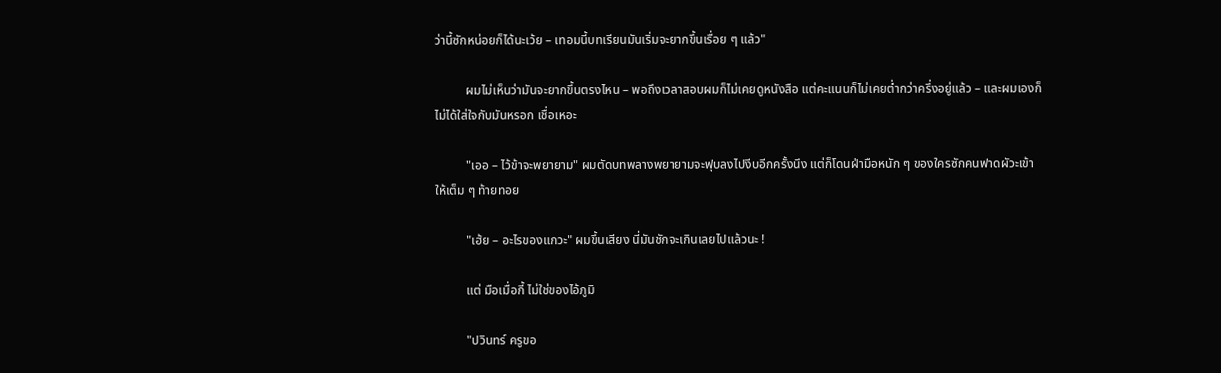ว่านี้ซักหน่อยก็ได้นะเว้ย – เทอมนี้บทเรียนมันเริ่มจะยากขึ้นเรื่อย ๆ แล้ว"

          ผมไม่เห็นว่ามันจะยากขึ้นตรงไหน – พอถึงเวลาสอบผมก็ไม่เคยดูหนังสือ แต่คะแนนก็ไม่เคยต่ำกว่าครึ่งอยู่แล้ว – และผมเองก็ไม่ได้ใส่ใจกับมันหรอก เชื่อเหอะ

          "เออ – ไว้ข้าจะพยายาม" ผมตัดบทพลางพยายามจะฟุบลงไปงีบอีกครั้งนึง แต่ก็โดนฝ่ามือหนัก ๆ ของใครซักคนฟาดผัวะเข้าให้เต็ม ๆ ท้ายทอย

          "เฮ้ย – อะไรของแกวะ" ผมขึ้นเสียง นี่มันชักจะเกินเลยไปแล้วนะ !

          แต่ มือเมื่อกี้ ไม่ใช่ของไอ้ภูมิ

          "ปวินทร์ ครูขอ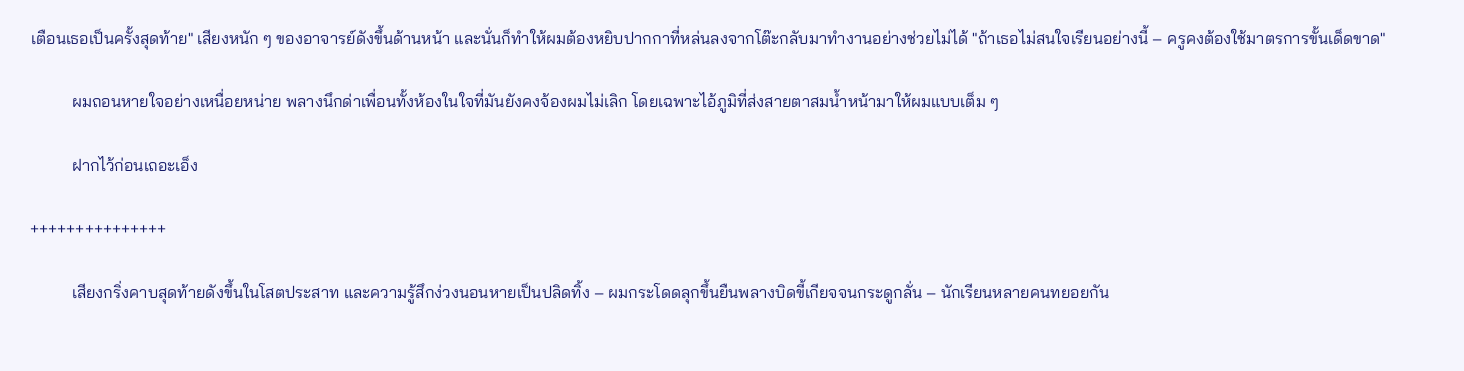เตือนเธอเป็นครั้งสุดท้าย" เสียงหนัก ๆ ของอาจารย์ดังขึ้นด้านหน้า และนั่นก็ทำให้ผมต้องหยิบปากกาที่หล่นลงจากโต๊ะกลับมาทำงานอย่างช่วยไม่ได้ "ถ้าเธอไม่สนใจเรียนอย่างนี้ – ครูคงต้องใช้มาตรการขั้นเด็ดขาด"

          ผมถอนหายใจอย่างเหนื่อยหน่าย พลางนึกด่าเพื่อนทั้งห้องในใจที่มันยังคงจ้องผมไม่เลิก โดยเฉพาะไอ้ภูมิที่ส่งสายตาสมน้ำหน้ามาให้ผมแบบเต็ม ๆ

          ฝากไว้ก่อนเถอะเอ็ง

+++++++++++++++

          เสียงกริ่งคาบสุดท้ายดังขึ้นในโสตประสาท และความรู้สึกง่วงนอนหายเป็นปลิดทิ้ง – ผมกระโดดลุกขึ้นยืนพลางบิดขี้เกียจจนกระดูกลั่น – นักเรียนหลายคนทยอยกัน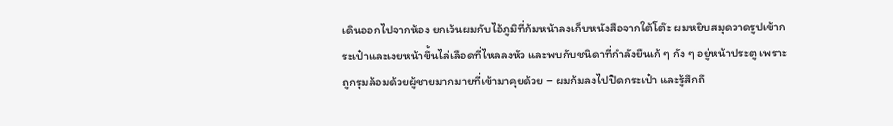เดินออกไปจากห้อง ยกเว้นผมกับไอ้ภูมิที่ก้มหน้าลงเก็บหนังสือจากใต้โต๊ะ ผมหยิบสมุดวาดรูปเข้ากระเป๋าและเงยหน้าขึ้นไล่เลือดที่ไหลลงหัว และพบกับชนิดาที่กำลังยืนเก้ ๆ กัง ๆ อยู่หน้าประตู เพราะถูกรุมล้อมด้วยผู้ชายมากมายที่เข้ามาคุยด้วย – ผมก้มลงไปปิดกระเป๋า และรู้สึกถึ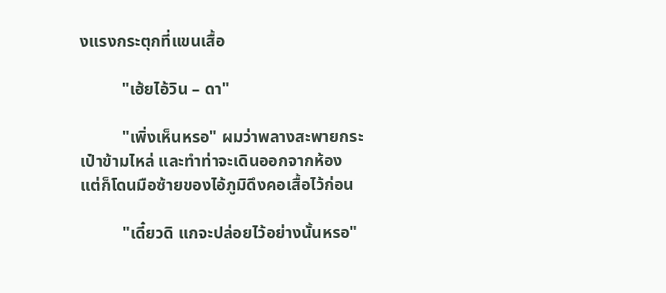งแรงกระตุกที่แขนเสื้อ

          "เฮ้ยไอ้วิน – ดา"

          "เพิ่งเห็นหรอ" ผมว่าพลางสะพายกระเป๋าข้ามไหล่ และทำท่าจะเดินออกจากห้อง แต่ก็โดนมือซ้ายของไอ้ภูมิดึงคอเสื้อไว้ก่อน

          "เดี๋ยวดิ แกจะปล่อยไว้อย่างนั้นหรอ"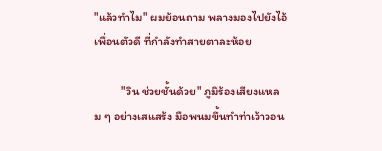"แล้วทำไม" ผมย้อนถาม พลางมองไปยังไอ้เพื่อนตัวดี ที่กำลังทำสายตาละห้อย

          "วิน ช่วยชั้นด้วย" ภูมิร้องเสียงแหลม ๆ อย่างเสแสร้ง มือพนมขึ้นทำท่าเว้าวอน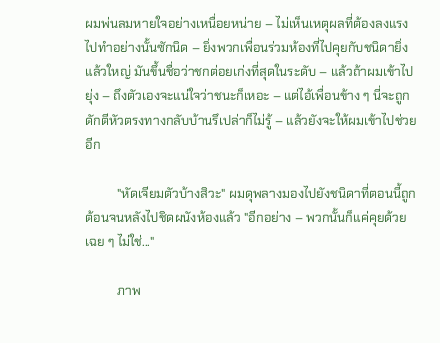ผมพ่นลมหายใจอย่างเหนื่อยหน่าย – ไม่เห็นเหตุผลที่ต้องลงแรงไปทำอย่างนั้นซักนิด – ยิ่งพวกเพื่อนร่วมห้องที่ไปคุยกับชนิดายิ่งแล้วใหญ่ มันขึ้นชื่อว่าชกต่อยเก่งที่สุดในระดับ – แล้วถ้าผมเข้าไปยุ่ง – ถึงตัวเองจะแน่ใจว่าชนะก็เหอะ – แต่ไอ้เพื่อนข้าง ๆ นี่จะถูกดักตีหัวตรงทางกลับบ้านรึเปล่าก็ไม่รู้ – แล้วยังจะให้ผมเข้าไปช่วยอีก

          "หัดเจียมตัวบ้างสิวะ" ผมดุพลางมองไปยังชนิดาที่ตอนนี้ถูกต้อนจนหลังไปชิดผนังห้องแล้ว "อีกอย่าง – พวกนั้นก็แค่คุยด้วยเฉย ๆ ไม่ใช่..."

          ภาพ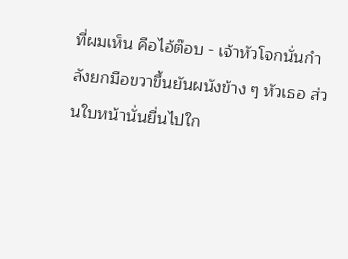ที่ผมเห็น คือไอ้ต๊อบ - เจ้าหัวโจกนั่นกำลังยกมือขวาขึ้นยันผนังข้าง ๆ หัวเธอ ส่วนใบหน้านั่นยื่นไปใก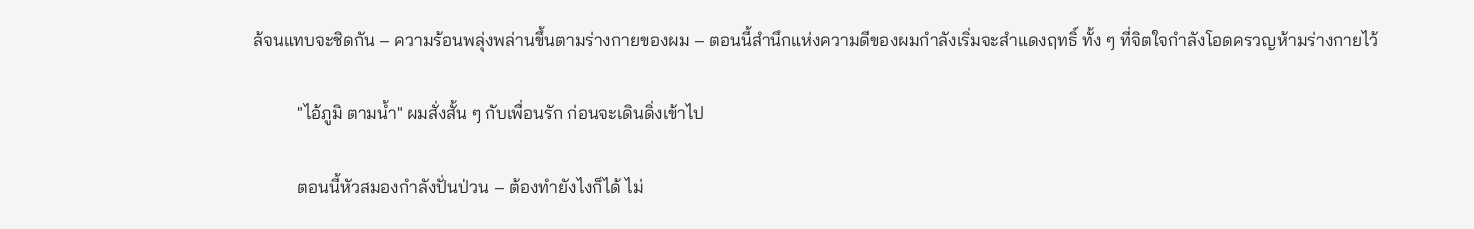ล้จนแทบจะชิดกัน – ความร้อนพลุ่งพล่านขึ้นตามร่างกายของผม – ตอนนี้สำนึกแห่งความดีของผมกำลังเริ่มจะสำแดงฤทธิ์ ทั้ง ๆ ที่จิตใจกำลังโอดครวญห้ามร่างกายไว้

          "ไอ้ภูมิ ตามน้ำ" ผมสั่งสั้น ๆ กับเพื่อนรัก ก่อนจะเดินดิ่งเข้าไป

          ตอนนี้หัวสมองกำลังปั่นป่วน – ต้องทำยังไงก็ได้ ไม่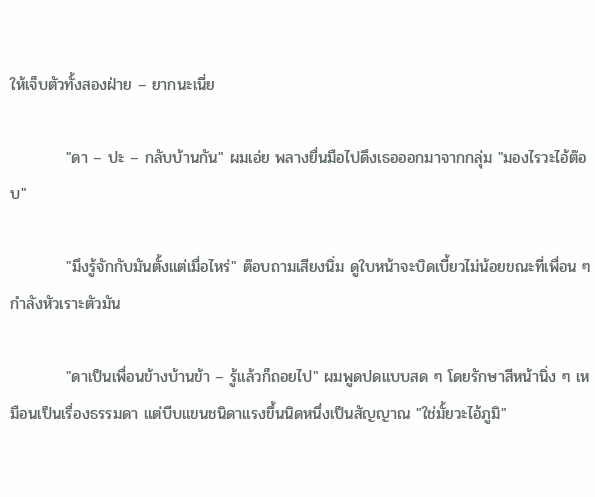ให้เจ็บตัวทั้งสองฝ่าย – ยากนะเนี่ย

          "ดา – ปะ – กลับบ้านกัน" ผมเอ่ย พลางยื่นมือไปดึงเธอออกมาจากกลุ่ม "มองไรวะไอ้ต๊อบ"

          "มึงรู้จักกับมันตั้งแต่เมื่อไหร่" ต๊อบถามเสียงนิ่ม ดูใบหน้าจะบิดเบี้ยวไม่น้อยขณะที่เพื่อน ๆ กำลังหัวเราะตัวมัน

          "ดาเป็นเพื่อนข้างบ้านข้า – รู้แล้วก็ถอยไป" ผมพูดปดแบบสด ๆ โดยรักษาสีหน้านิ่ง ๆ เหมือนเป็นเรื่องธรรมดา แต่บีบแขนชนิดาแรงขึ้นนิดหนึ่งเป็นสัญญาณ "ใช่มั้ยวะไอ้ภูมิ"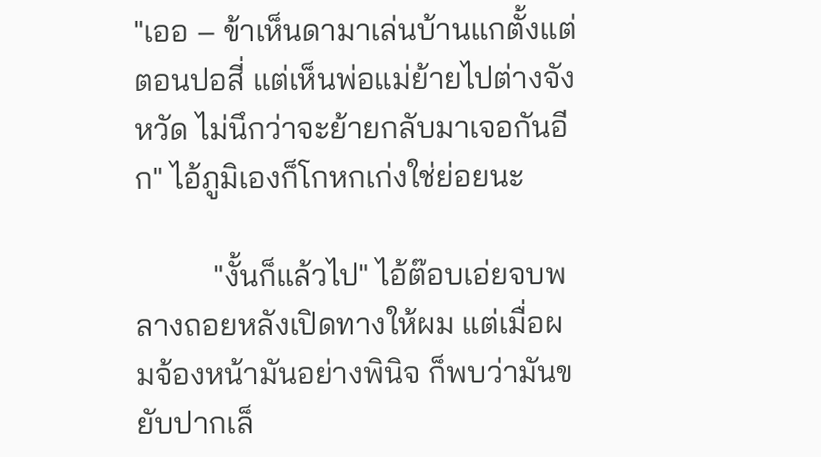"เออ – ข้าเห็นดามาเล่นบ้านแกตั้งแต่ตอนปอสี่ แต่เห็นพ่อแม่ย้ายไปต่างจังหวัด ไม่นึกว่าจะย้ายกลับมาเจอกันอีก" ไอ้ภูมิเองก็โกหกเก่งใช่ย่อยนะ

          "งั้นก็แล้วไป" ไอ้ต๊อบเอ่ยจบพลางถอยหลังเปิดทางให้ผม แต่เมื่อผมจ้องหน้ามันอย่างพินิจ ก็พบว่ามันขยับปากเล็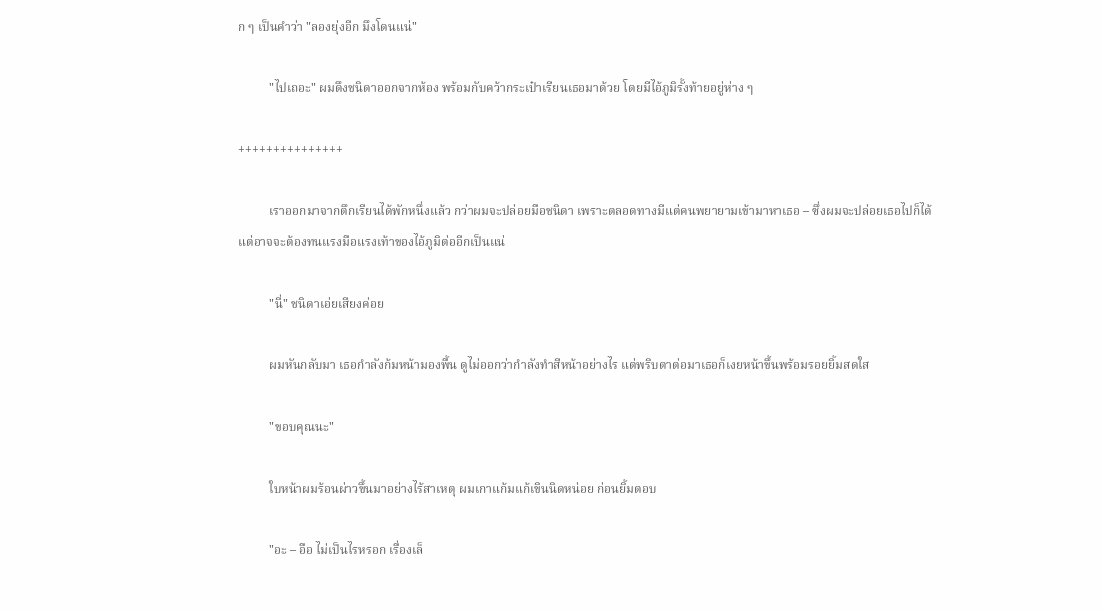ก ๆ เป็นคำว่า "ลองยุ่งอีก มึงโดนแน่"

          "ไปเถอะ" ผมดึงชนิดาออกจากห้อง พร้อมกับคว้ากระเป๋าเรียนเธอมาด้วย โดยมีไอ้ภูมิรั้งท้ายอยู่ห่าง ๆ

+++++++++++++++

          เราออกมาจากตึกเรียนได้พักหนึ่งแล้ว กว่าผมจะปล่อยมือชนิดา เพราะตลอดทางมีแต่คนพยายามเข้ามาหาเธอ – ซึ่งผมจะปล่อยเธอไปก็ได้ แต่อาจจะต้องทนแรงมือแรงเท้าของไอ้ภูมิต่ออีกเป็นแน่

          "นี่" ชนิดาเอ่ยเสียงค่อย

          ผมหันกลับมา เธอกำลังก้มหน้ามองพื้น ดูไม่ออกว่ากำลังทำสีหน้าอย่างไร แต่พริบตาต่อมาเธอก็เงยหน้าขึ้นพร้อมรอยยิ้มสดใส

          "ขอบคุณนะ"

          ใบหน้าผมร้อนผ่าวขึ้นมาอย่างไร้สาเหตุ ผมเกาแก้มแก้เขินนิดหน่อย ก่อนยิ้มตอบ

          "อะ – อือ ไม่เป็นไรหรอก เรื่องเล็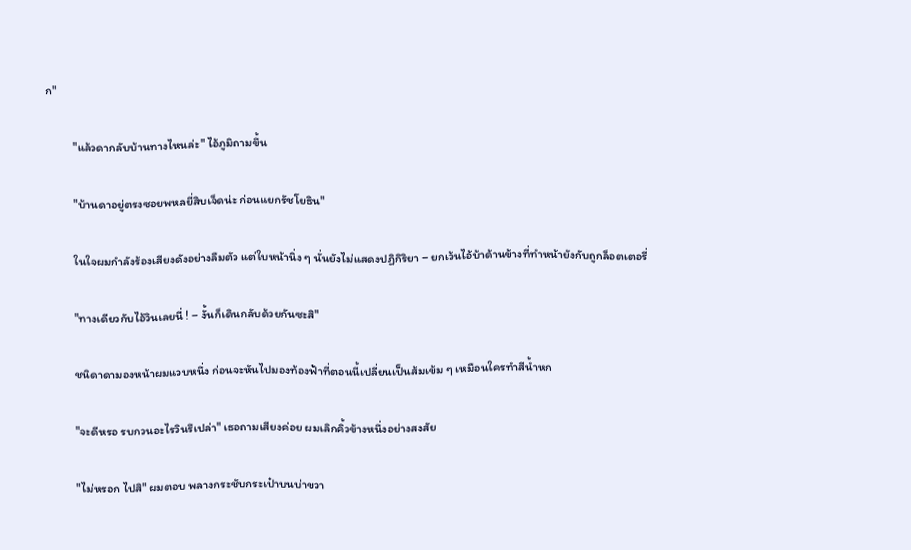ก"

          "แล้วดากลับบ้านทางไหนล่ะ" ไอ้ภูมิถามขึ้น

          "บ้านดาอยู่ตรงซอยพหลยี่สิบเจ็ดน่ะ ก่อนแยกรัชโยธิน"

          ในใจผมกำลังร้องเสียงดังอย่างลืมตัว แต่ใบหน้านิ่ง ๆ นั่นยังไม่แสดงปฏิกิริยา – ยกเว้นไอ้บ้าด้านข้างที่ทำหน้ายังกับถูกล็อตเตอรี่

          "ทางเดียวกับไอ้วินเลยนี่ ! – งั้นก็เดินกลับด้วยกันซะสิ"

          ชนิดาดามองหน้าผมแวบหนึ่ง ก่อนจะหันไปมองท้องฟ้าที่ตอนนี้เปลี่ยนเป็นส้มเข้ม ๆ เหมือนใครทำสีน้ำหก

          "จะดีหรอ รบกวนอะไรวินรึเปล่า" เธอถามเสียงค่อย ผมเลิกคิ้วข้างหนึ่งอย่างสงสัย

          "ไม่หรอก ไปสิ" ผมตอบ พลางกระชับกระเป๋าบนบ่าขวา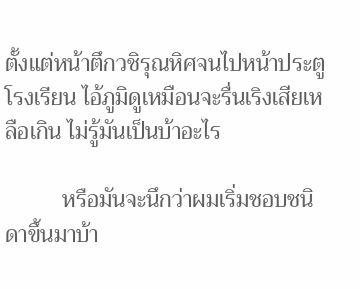ตั้งแต่หน้าตึกวชิรุณหิศจนไปหน้าประตูโรงเรียน ไอ้ภูมิดูเหมือนจะรื่นเริงเสียเหลือเกิน ไม่รู้มันเป็นบ้าอะไร

          หรือมันจะนึกว่าผมเริ่มชอบชนิดาขึ้นมาบ้า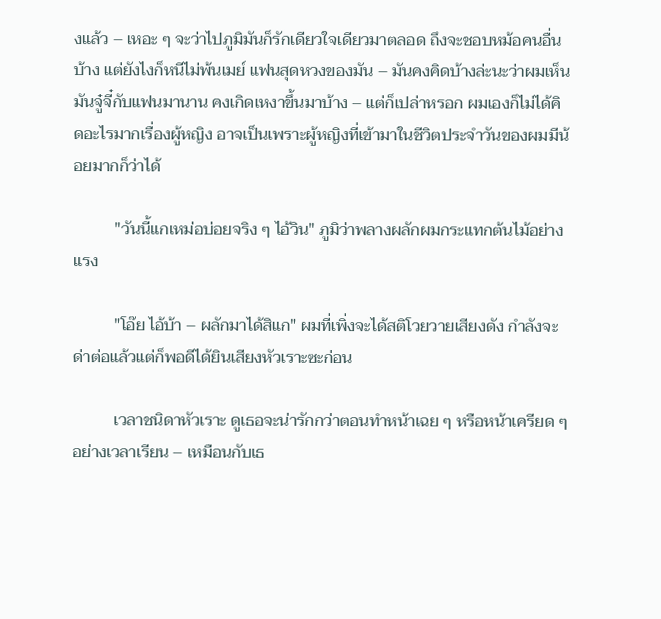งแล้ว – เหอะ ๆ จะว่าไปภูมิมันก็รักเดียวใจเดียวมาตลอด ถึงจะชอบหม้อคนอื่นบ้าง แต่ยังไงก็หนีไม่พ้นเมย์ แฟนสุดหวงของมัน – มันคงคิดบ้างล่ะนะว่าผมเห็นมันจู๋จี๋กับแฟนมานาน คงเกิดเหงาขึ้นมาบ้าง – แต่ก็เปล่าหรอก ผมเองก็ไม่ได้คิดอะไรมากเรื่องผู้หญิง อาจเป็นเพราะผู้หญิงที่เข้ามาในชีวิตประจำวันของผมมีน้อยมากก็ว่าได้

          "วันนี้แกเหม่อบ่อยจริง ๆ ไอ้วิน" ภูมิว่าพลางผลักผมกระแทกต้นไม้อย่างแรง

          "โอ๊ย ไอ้บ้า – ผลักมาได้สิแก" ผมที่เพิ่งจะได้สติโวยวายเสียงดัง กำลังจะด่าต่อแล้วแต่ก็พอดีได้ยินเสียงหัวเราะซะก่อน

          เวลาชนิดาหัวเราะ ดูเธอจะน่ารักกว่าตอนทำหน้าเฉย ๆ หรือหน้าเครียด ๆ อย่างเวลาเรียน – เหมือนกับเธ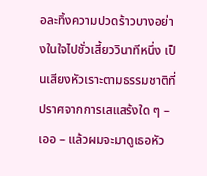อละทิ้งความปวดร้าวบางอย่างในใจไปชั่วเสี้ยววินาทีหนึ่ง เป็นเสียงหัวเราะตามธรรมชาติที่ปราศจากการเสแสร้งใด ๆ – เออ – แล้วผมจะมาดูเธอหัว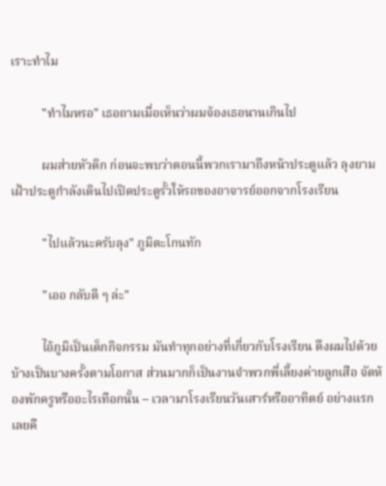เราะทำไม

          "ทำไมหรอ" เธอถามเมื่อเห็นว่าผมจ้องเธอนานเกินไป

          ผมส่ายหัวดิก ก่อนจะพบว่าตอนนี้พวกเรามาถึงหน้าประตูแล้ว ลุงยามเฝ้าประตูกำลังเดินไปเปิดประตูรั้วให้รถของอาจารย์ออกจากโรงเรียน

          "ไปแล้วนะครับลุง" ภูมิตะโกนทัก

          "เออ กลับดี ๆ ล่ะ"

          ไอ้ภูมิเป็นเด็กกิจกรรม มันทำทุกอย่างที่เกี่ยวกับโรงเรียน ดึงผมไปด้วยบ้างเป็นบางครั้งตามโอกาส ส่วนมากก็เป็นงานจำพวกพี่เลี้ยงค่ายลูกเสือ จัดห้องพักครูหรืออะไรเทือกนั้น – เวลามาโรงเรียนวันเสาร์หรืออาทิตย์ อย่างแรกเลยคื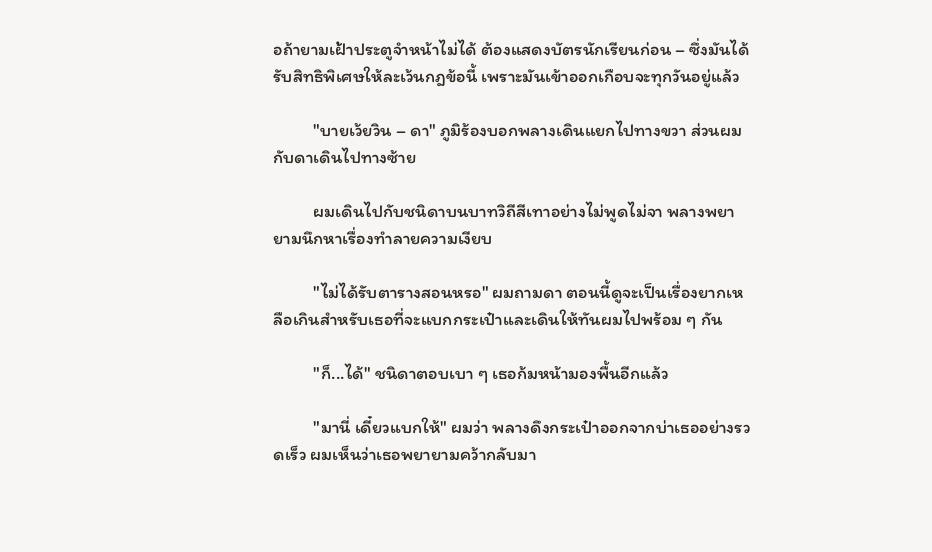อถ้ายามเฝ้าประตูจำหน้าไม่ได้ ต้องแสดงบัตรนักเรียนก่อน – ซึ่งมันได้รับสิทธิพิเศษให้ละเว้นกฎข้อนี้ เพราะมันเข้าออกเกือบจะทุกวันอยู่แล้ว

          "บายเว้ยวิน – ดา" ภูมิร้องบอกพลางเดินแยกไปทางขวา ส่วนผมกับดาเดินไปทางซ้าย

          ผมเดินไปกับชนิดาบนบาทวิถีสีเทาอย่างไม่พูดไม่จา พลางพยายามนึกหาเรื่องทำลายความเงียบ

          "ไม่ได้รับตารางสอนหรอ" ผมถามดา ตอนนี้ดูจะเป็นเรื่องยากเหลือเกินสำหรับเธอที่จะแบกกระเป๋าและเดินให้ทันผมไปพร้อม ๆ กัน

          "ก็...ได้" ชนิดาตอบเบา ๆ เธอก้มหน้ามองพื้นอีกแล้ว

          "มานี่ เดี๋ยวแบกให้" ผมว่า พลางดึงกระเป๋าออกจากบ่าเธออย่างรวดเร็ว ผมเห็นว่าเธอพยายามคว้ากลับมา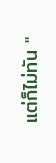แต่ก็ไม่ทัน "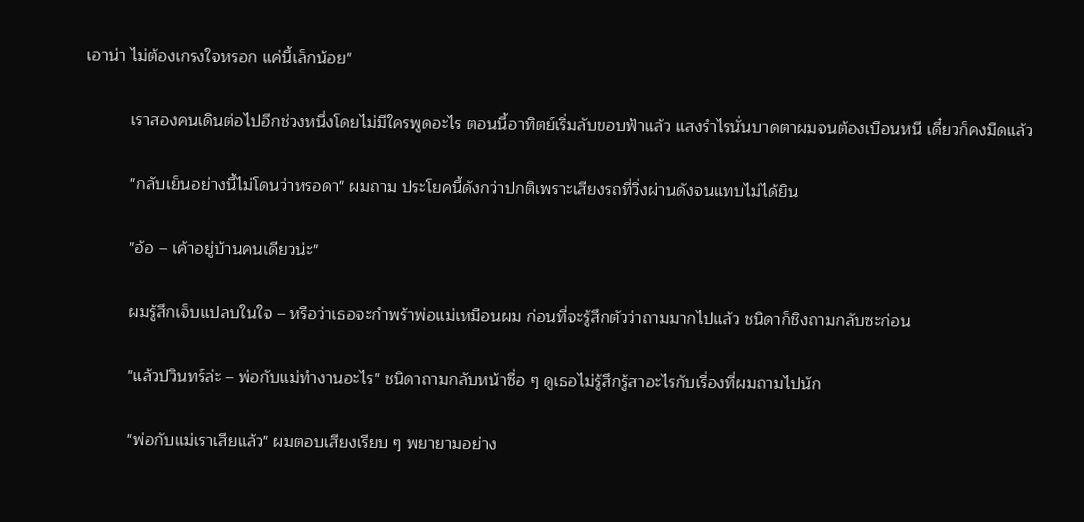เอาน่า ไม่ต้องเกรงใจหรอก แค่นี้เล็กน้อย"

          เราสองคนเดินต่อไปอีกช่วงหนึ่งโดยไม่มีใครพูดอะไร ตอนนี้อาทิตย์เริ่มลับขอบฟ้าแล้ว แสงรำไรนั่นบาดตาผมจนต้องเบือนหนี เดี๋ยวก็คงมืดแล้ว

          "กลับเย็นอย่างนี้ไม่โดนว่าหรอดา" ผมถาม ประโยคนี้ดังกว่าปกติเพราะเสียงรถที่วิ่งผ่านดังจนแทบไม่ได้ยิน

          "อ้อ – เค้าอยู่บ้านคนเดียวน่ะ"

          ผมรู้สึกเจ็บแปลบในใจ – หรือว่าเธอจะกำพร้าพ่อแม่เหมือนผม ก่อนที่จะรู้สึกตัวว่าถามมากไปแล้ว ชนิดาก็ชิงถามกลับซะก่อน

          "แล้วปวินทร์ล่ะ – พ่อกับแม่ทำงานอะไร" ชนิดาถามกลับหน้าซื่อ ๆ ดูเธอไม่รู้สึกรู้สาอะไรกับเรื่องที่ผมถามไปนัก

          "พ่อกับแม่เราเสียแล้ว" ผมตอบเสียงเรียบ ๆ พยายามอย่าง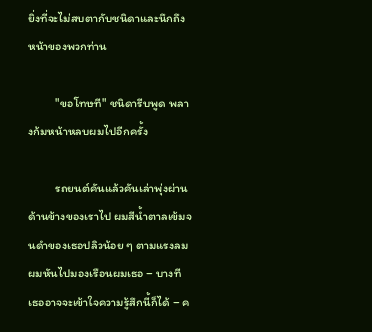ยิ่งที่จะไม่สบตากับชนิดาและนึกถึงหน้าของพวกท่าน

          "ขอโทษที" ชนิดารีบพูด พลางก้มหน้าหลบผมไปอีกครั้ง

          รถยนต์คันแล้วคันเล่าพุ่งผ่านด้านข้างของเราไป ผมสีน้ำตาลเข้มจนดำของเธอปลิวน้อย ๆ ตามแรงลม ผมหันไปมองเรือนผมเธอ – บางที เธออาจจะเข้าใจความรู้สึกนี้ก็ได้ – ค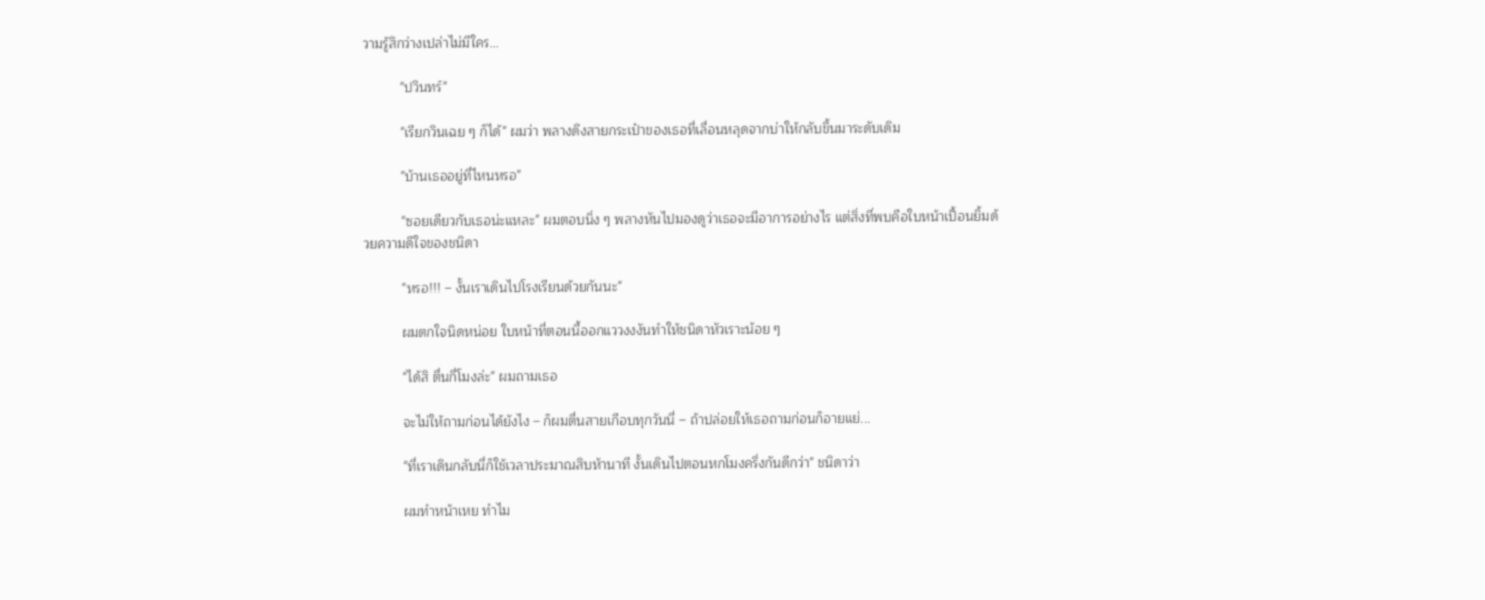วามรู้สึกว่างเปล่าไม่มีใคร...

          "ปวินทร์"

          "เรียกวินเฉย ๆ ก็ได้" ผมว่า พลางดึงสายกระเป๋าของเธอที่เลื่อนหลุดจากบ่าให้กลับขึ้นมาระดับเดิม

          "บ้านเธออยู่ที่ไหนหรอ"

          "ซอยเดียวกับเธอน่ะแหละ" ผมตอบนิ่ง ๆ พลางหันไปมองดูว่าเธอจะมีอาการอย่างไร แต่สิ่งที่พบคือใบหน้าเปื้อนยิ้มด้วยความดีใจของชนิดา

          "หรอ!!! – งั้นเราเดินไปโรงเรียนด้วยกันนะ"

          ผมตกใจนิดหน่อย ใบหน้าที่ตอนนี้ออกแววงงงันทำให้ชนิดาหัวเราะน้อย ๆ

          "ได้สิ ตื่นกี่โมงล่ะ" ผมถามเธอ

          จะไม่ให้ถามก่อนได้ยังไง – ก็ผมตื่นสายเกือบทุกวันนี่ – ถ้าปล่อยให้เธอถามก่อนก็อายแย่...

          "ที่เราเดินกลับนี่ก็ใช้เวลาประมาณสิบห้านาที งั้นเดินไปตอนหกโมงครึ่งกันดีกว่า" ชนิดาว่า

          ผมทำหน้าเหย ทำไม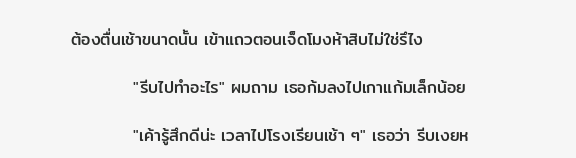ต้องตื่นเช้าขนาดนั้น เข้าแถวตอนเจ็ดโมงห้าสิบไม่ใช่รึไง

          "รีบไปทำอะไร" ผมถาม เธอก้มลงไปเกาแก้มเล็กน้อย

          "เค้ารู้สึกดีน่ะ เวลาไปโรงเรียนเช้า ๆ" เธอว่า รีบเงยห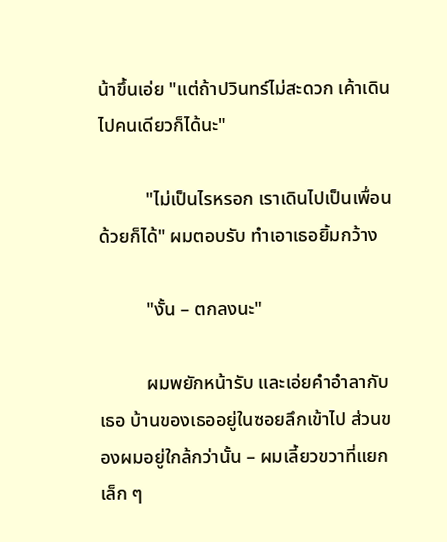น้าขึ้นเอ่ย "แต่ถ้าปวินทร์ไม่สะดวก เค้าเดินไปคนเดียวก็ได้นะ"

          "ไม่เป็นไรหรอก เราเดินไปเป็นเพื่อนด้วยก็ได้" ผมตอบรับ ทำเอาเธอยิ้มกว้าง

          "งั้น – ตกลงนะ"

          ผมพยักหน้ารับ และเอ่ยคำอำลากับเธอ บ้านของเธออยู่ในซอยลึกเข้าไป ส่วนของผมอยู่ใกล้กว่านั้น – ผมเลี้ยวขวาที่แยกเล็ก ๆ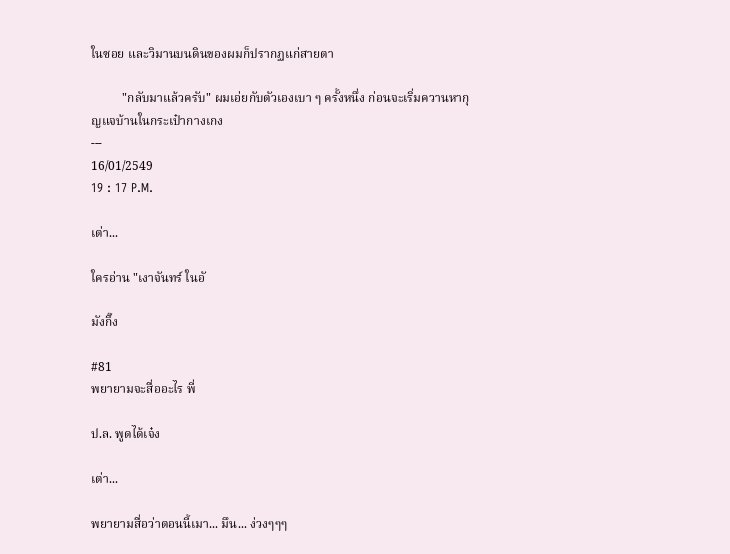ในซอย และวิมานบนดินของผมก็ปรากฏแก่สายตา

          "กลับมาแล้วครับ" ผมเอ่ยกับตัวเองเบา ๆ ครั้งหนึ่ง ก่อนจะเริ่มควานหากุญแจบ้านในกระเป๋ากางเกง
---
16/01/2549
19 : 17 P.M.

เต่า...

ใครอ่าน "เงาจันทร์ ในอั

มังกิ๊ง

#81
พยายามจะสื่ออะไร พี่

ป.ล. พูดได้เจ๋ง

เต่า...

พยายามสื่อว่าตอนนี้เมา... มึน... ง่วงๆๆๆ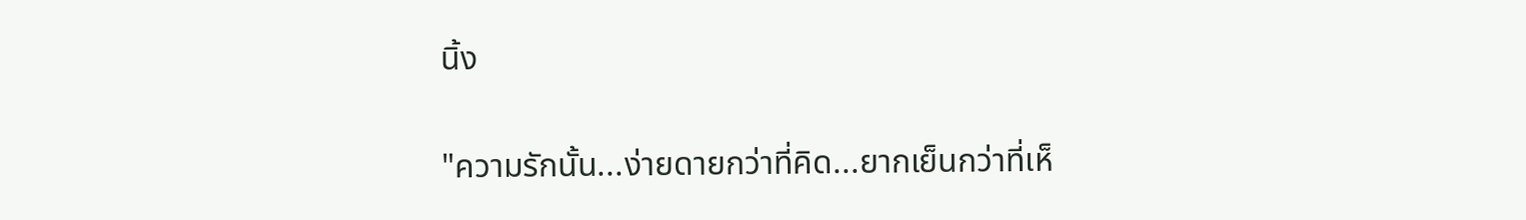นิ้ง

"ความรักนั้น...ง่ายดายกว่าที่คิด...ยากเย็นกว่าที่เห็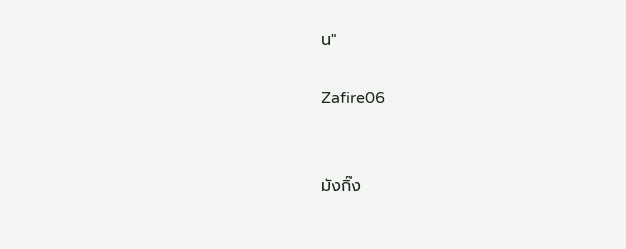น"

Zafire06


มังกิ๊ง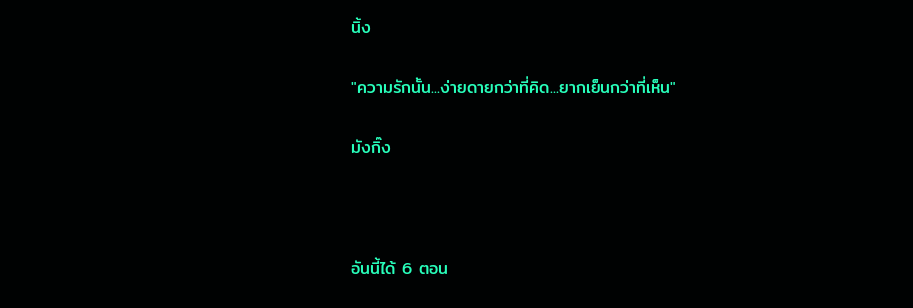นิ้ง

"ความรักนั้น...ง่ายดายกว่าที่คิด...ยากเย็นกว่าที่เห็น"

มังกิ๊ง



อันนี้ได้ 6 ตอน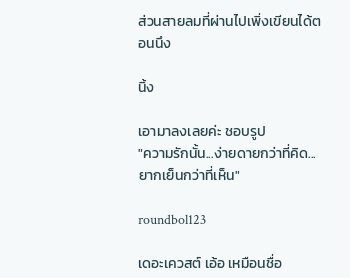ส่วนสายลมที่ผ่านไปเพิ่งเขียนได้ตอนนึง

นิ้ง

เอามาลงเลยค่ะ ชอบรูป
"ความรักนั้น...ง่ายดายกว่าที่คิด...ยากเย็นกว่าที่เห็น"

roundbol123

เดอะเควสต์ เอ้อ เหมือนชื่อ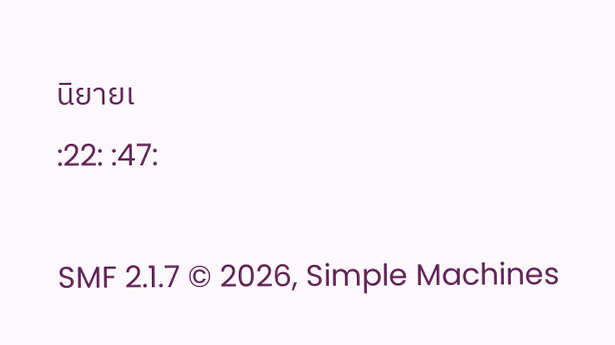นิยายเ
:22: :47:

SMF 2.1.7 © 2026, Simple Machines